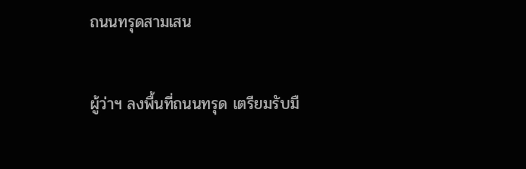ถนนทรุดสามเสน

ผู้ว่าฯ ลงพื้นที่ถนนทรุด เตรียมรับมื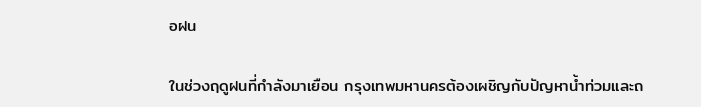อฝน

ในช่วงฤดูฝนที่กำลังมาเยือน กรุงเทพมหานครต้องเผชิญกับปัญหาน้ำท่วมและถ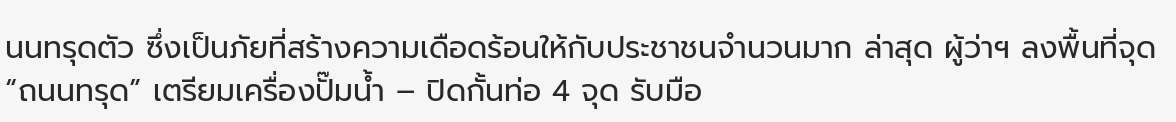นนทรุดตัว ซึ่งเป็นภัยที่สร้างความเดือดร้อนให้กับประชาชนจำนวนมาก ล่าสุด ผู้ว่าฯ ลงพื้นที่จุด “ถนนทรุด” เตรียมเครื่องปั๊มน้ำ – ปิดกั้นท่อ 4 จุด รับมือ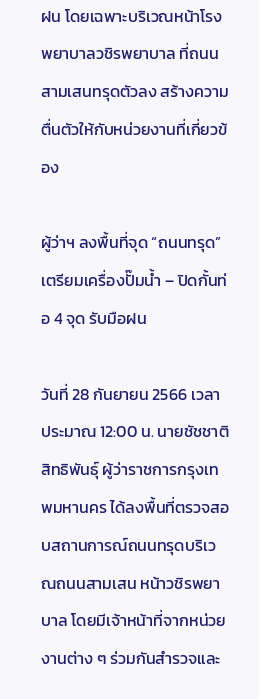ฝน โดยเฉพาะบริเวณหน้าโรงพยาบาลวชิรพยาบาล ที่ถนนสามเสนทรุดตัวลง สร้างความตื่นตัวให้กับหน่วยงานที่เกี่ยวข้อง

ผู้ว่าฯ ลงพื้นที่จุด “ถนนทรุด” เตรียมเครื่องปั๊มน้ำ – ปิดกั้นท่อ 4 จุด รับมือฝน

วันที่ 28 กันยายน 2566 เวลาประมาณ 12:00 น. นายชัชชาติ สิทธิพันธุ์ ผู้ว่าราชการกรุงเทพมหานคร ได้ลงพื้นที่ตรวจสอบสถานการณ์ถนนทรุดบริเวณถนนสามเสน หน้าวชิรพยาบาล โดยมีเจ้าหน้าที่จากหน่วยงานต่าง ๆ ร่วมกันสำรวจและ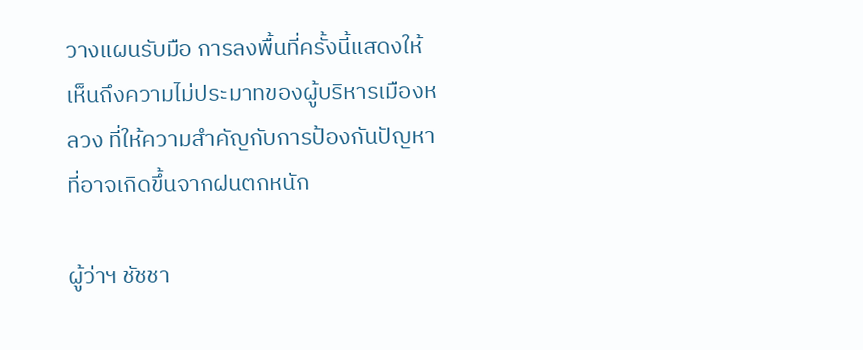วางแผนรับมือ การลงพื้นที่ครั้งนี้แสดงให้เห็นถึงความไม่ประมาทของผู้บริหารเมืองหลวง ที่ให้ความสำคัญกับการป้องกันปัญหาที่อาจเกิดขึ้นจากฝนตกหนัก

ผู้ว่าฯ ชัชชา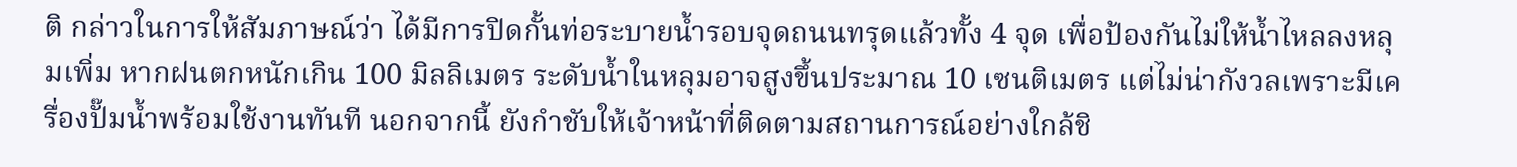ติ กล่าวในการให้สัมภาษณ์ว่า ได้มีการปิดกั้นท่อระบายน้ำรอบจุดถนนทรุดแล้วทั้ง 4 จุด เพื่อป้องกันไม่ให้น้ำไหลลงหลุมเพิ่ม หากฝนตกหนักเกิน 100 มิลลิเมตร ระดับน้ำในหลุมอาจสูงขึ้นประมาณ 10 เซนติเมตร แต่ไม่น่ากังวลเพราะมีเครื่องปั๊มน้ำพร้อมใช้งานทันที นอกจากนี้ ยังกำชับให้เจ้าหน้าที่ติดตามสถานการณ์อย่างใกล้ชิ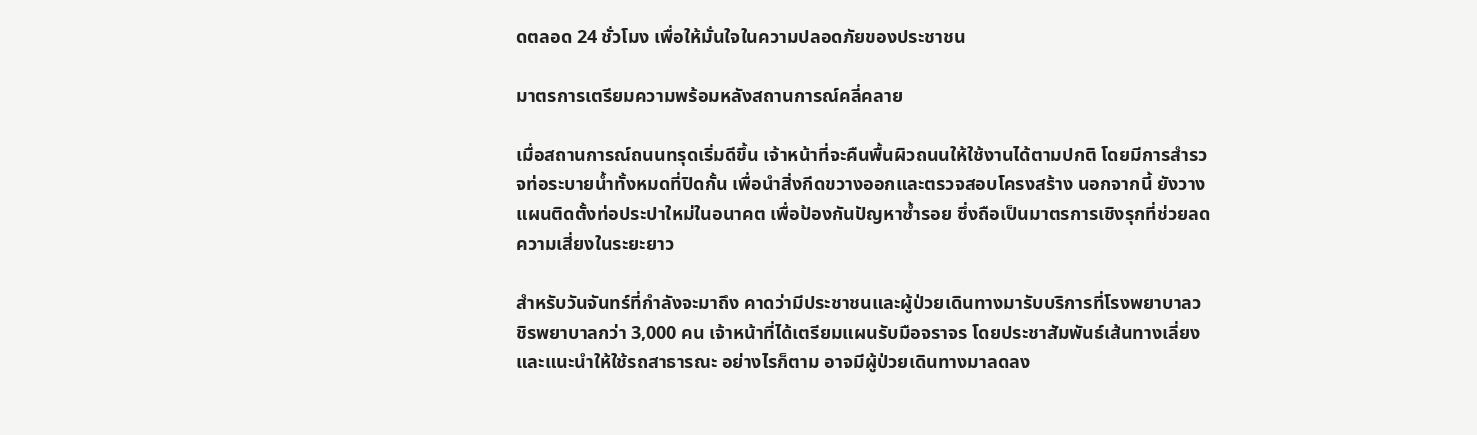ดตลอด 24 ชั่วโมง เพื่อให้มั่นใจในความปลอดภัยของประชาชน

มาตรการเตรียมความพร้อมหลังสถานการณ์คลี่คลาย

เมื่อสถานการณ์ถนนทรุดเริ่มดีขึ้น เจ้าหน้าที่จะคืนพื้นผิวถนนให้ใช้งานได้ตามปกติ โดยมีการสำรวจท่อระบายน้ำทั้งหมดที่ปิดกั้น เพื่อนำสิ่งกีดขวางออกและตรวจสอบโครงสร้าง นอกจากนี้ ยังวางแผนติดตั้งท่อประปาใหม่ในอนาคต เพื่อป้องกันปัญหาซ้ำรอย ซึ่งถือเป็นมาตรการเชิงรุกที่ช่วยลดความเสี่ยงในระยะยาว

สำหรับวันจันทร์ที่กำลังจะมาถึง คาดว่ามีประชาชนและผู้ป่วยเดินทางมารับบริการที่โรงพยาบาลวชิรพยาบาลกว่า 3,000 คน เจ้าหน้าที่ได้เตรียมแผนรับมือจราจร โดยประชาสัมพันธ์เส้นทางเลี่ยงและแนะนำให้ใช้รถสาธารณะ อย่างไรก็ตาม อาจมีผู้ป่วยเดินทางมาลดลง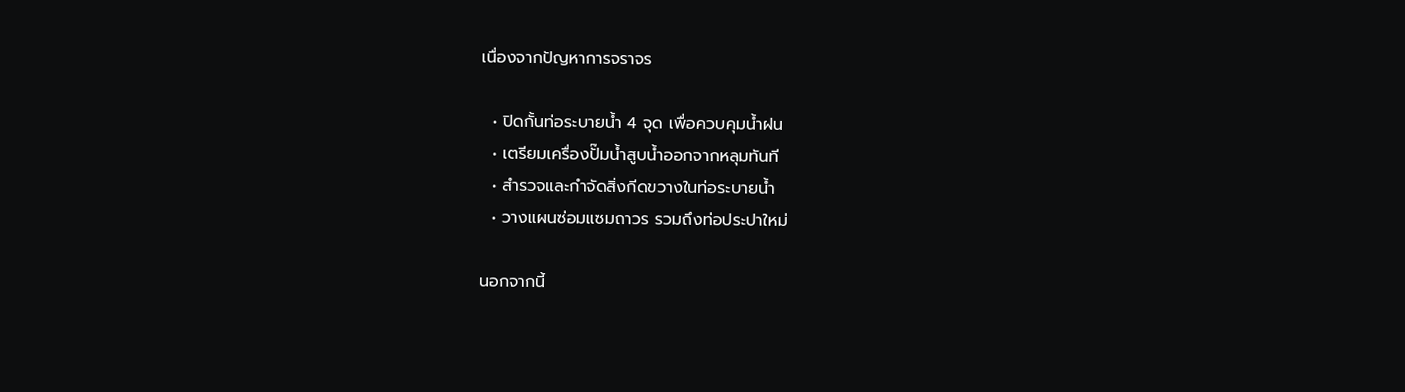เนื่องจากปัญหาการจราจร

  • ปิดกั้นท่อระบายน้ำ 4 จุด เพื่อควบคุมน้ำฝน
  • เตรียมเครื่องปั๊มน้ำสูบน้ำออกจากหลุมทันที
  • สำรวจและกำจัดสิ่งกีดขวางในท่อระบายน้ำ
  • วางแผนซ่อมแซมถาวร รวมถึงท่อประปาใหม่

นอกจากนี้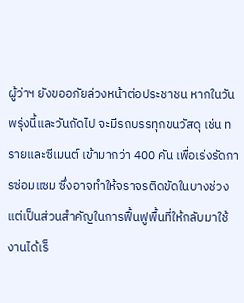ผู้ว่าฯ ยังขออภัยล่วงหน้าต่อประชาชน หากในวันพรุ่งนี้และวันถัดไป จะมีรถบรรทุกขนวัสดุ เช่น ทรายและซีเมนต์ เข้ามากว่า 400 คัน เพื่อเร่งรัดการซ่อมแซม ซึ่งอาจทำให้จราจรติดขัดในบางช่วง แต่เป็นส่วนสำคัญในการฟื้นฟูพื้นที่ให้กลับมาใช้งานได้เร็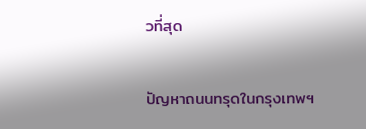วที่สุด

ปัญหาถนนทรุดในกรุงเทพฯ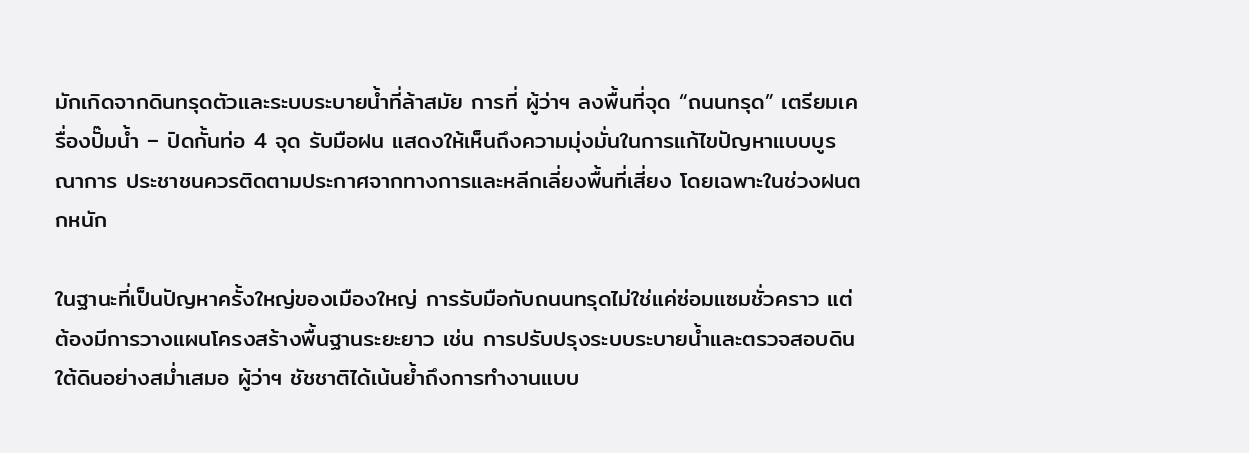มักเกิดจากดินทรุดตัวและระบบระบายน้ำที่ล้าสมัย การที่ ผู้ว่าฯ ลงพื้นที่จุด “ถนนทรุด” เตรียมเครื่องปั๊มน้ำ – ปิดกั้นท่อ 4 จุด รับมือฝน แสดงให้เห็นถึงความมุ่งมั่นในการแก้ไขปัญหาแบบบูรณาการ ประชาชนควรติดตามประกาศจากทางการและหลีกเลี่ยงพื้นที่เสี่ยง โดยเฉพาะในช่วงฝนตกหนัก

ในฐานะที่เป็นปัญหาครั้งใหญ่ของเมืองใหญ่ การรับมือกับถนนทรุดไม่ใช่แค่ซ่อมแซมชั่วคราว แต่ต้องมีการวางแผนโครงสร้างพื้นฐานระยะยาว เช่น การปรับปรุงระบบระบายน้ำและตรวจสอบดินใต้ดินอย่างสม่ำเสมอ ผู้ว่าฯ ชัชชาติได้เน้นย้ำถึงการทำงานแบบ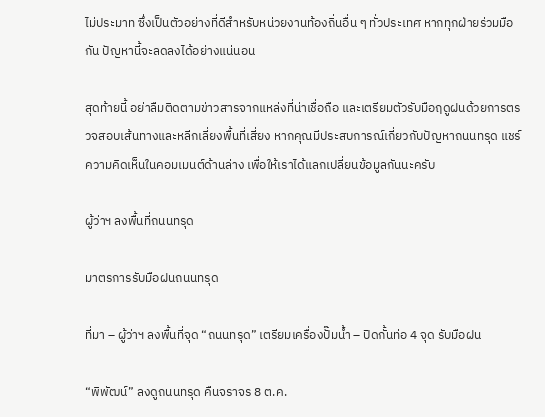ไม่ประมาท ซึ่งเป็นตัวอย่างที่ดีสำหรับหน่วยงานท้องถิ่นอื่น ๆ ทั่วประเทศ หากทุกฝ่ายร่วมมือกัน ปัญหานี้จะลดลงได้อย่างแน่นอน

สุดท้ายนี้ อย่าลืมติดตามข่าวสารจากแหล่งที่น่าเชื่อถือ และเตรียมตัวรับมือฤดูฝนด้วยการตรวจสอบเส้นทางและหลีกเลี่ยงพื้นที่เสี่ยง หากคุณมีประสบการณ์เกี่ยวกับปัญหาถนนทรุด แชร์ความคิดเห็นในคอมเมนต์ด้านล่าง เพื่อให้เราได้แลกเปลี่ยนข้อมูลกันนะครับ

ผู้ว่าฯ ลงพื้นที่ถนนทรุด

มาตรการรับมือฝนถนนทรุด

ที่มา – ผู้ว่าฯ ลงพื้นที่จุด “ถนนทรุด” เตรียมเครื่องปั๊มน้ำ – ปิดกั้นท่อ 4 จุด รับมือฝน

“พิพัฒน์” ลงดูถนนทรุด คืนจราจร 8 ต.ค.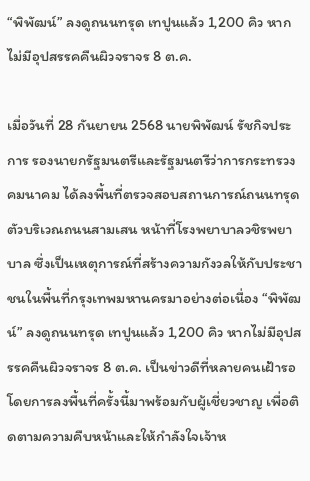“พิพัฒน์” ลงดูถนนทรุด เทปูนแล้ว 1,200 คิว หากไม่มีอุปสรรคคืนผิวจราจร 8 ต.ค.

เมื่อวันที่ 28 กันยายน 2568 นายพิพัฒน์ รัชกิจประการ รองนายกรัฐมนตรีและรัฐมนตรีว่าการกระทรวงคมนาคม ได้ลงพื้นที่ตรวจสอบสถานการณ์ถนนทรุดตัวบริเวณถนนสามเสน หน้าที่โรงพยาบาลวชิรพยาบาล ซึ่งเป็นเหตุการณ์ที่สร้างความกังวลให้กับประชาชนในพื้นที่กรุงเทพมหานครมาอย่างต่อเนื่อง “พิพัฒน์” ลงดูถนนทรุด เทปูนแล้ว 1,200 คิว หากไม่มีอุปสรรคคืนผิวจราจร 8 ต.ค. เป็นข่าวดีที่หลายคนเฝ้ารอ โดยการลงพื้นที่ครั้งนี้มาพร้อมกับผู้เชี่ยวชาญ เพื่อติดตามความคืบหน้าและให้กำลังใจเจ้าห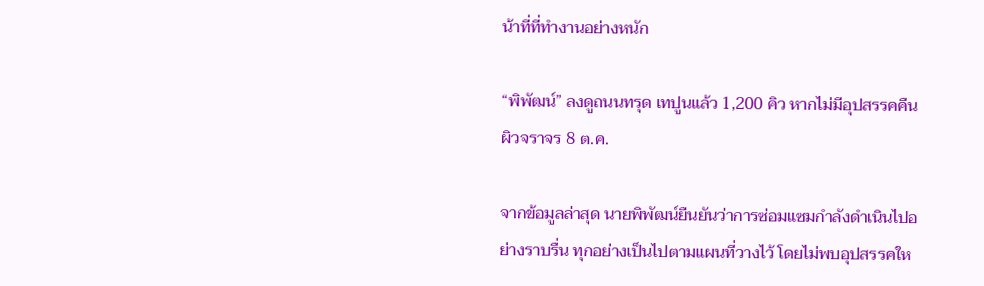น้าที่ที่ทำงานอย่างหนัก

“พิพัฒน์” ลงดูถนนทรุด เทปูนแล้ว 1,200 คิว หากไม่มีอุปสรรคคืนผิวจราจร 8 ต.ค.

จากข้อมูลล่าสุด นายพิพัฒน์ยืนยันว่าการซ่อมแซมกำลังดำเนินไปอย่างราบรื่น ทุกอย่างเป็นไปตามแผนที่วางไว้ โดยไม่พบอุปสรรคให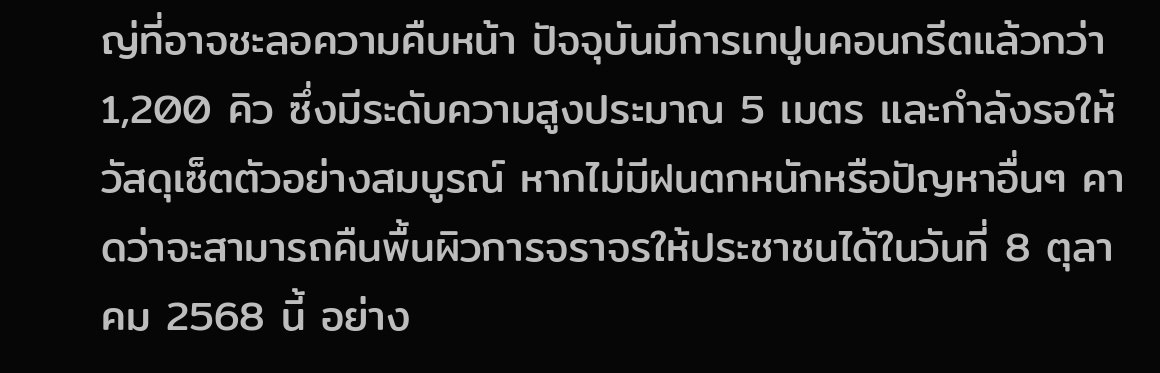ญ่ที่อาจชะลอความคืบหน้า ปัจจุบันมีการเทปูนคอนกรีตแล้วกว่า 1,200 คิว ซึ่งมีระดับความสูงประมาณ 5 เมตร และกำลังรอให้วัสดุเซ็ตตัวอย่างสมบูรณ์ หากไม่มีฝนตกหนักหรือปัญหาอื่นๆ คาดว่าจะสามารถคืนพื้นผิวการจราจรให้ประชาชนได้ในวันที่ 8 ตุลาคม 2568 นี้ อย่าง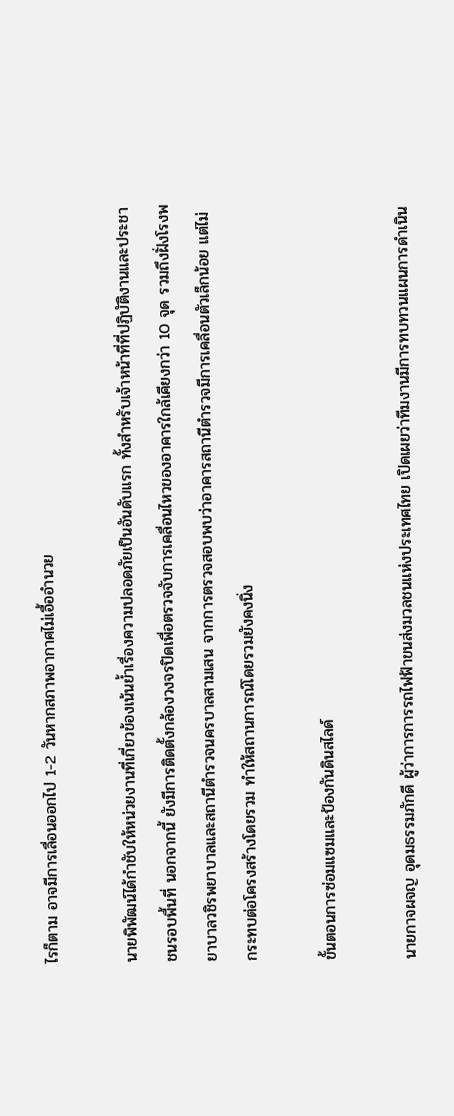ไรก็ตาม อาจมีการเลื่อนออกไป 1-2 วันหากสภาพอากาศไม่เอื้ออำนวย

นายพิพัฒน์ได้กำชับให้หน่วยงานที่เกี่ยวข้องเน้นย้ำเรื่องความปลอดภัยเป็นอันดับแรก ทั้งสำหรับเจ้าหน้าที่ที่ปฏิบัติงานและประชาชนรอบพื้นที่ นอกจากนี้ ยังมีการติดตั้งกล้องวงจรปิดเพื่อตรวจจับการเคลื่อนไหวของอาคารใกล้เคียงกว่า 10 จุด รวมถึงฝั่งโรงพยาบาลวชิรพยาบาลและสถานีตำรวจนครบาลสามเสน จากการตรวจสอบพบว่าอาคารสถานีตำรวจมีการเคลื่อนตัวเล็กน้อย แต่ไม่กระทบต่อโครงสร้างโดยรวม ทำให้สถานการณ์โดยรวมยังคงนิ่ง

ขั้นตอนการซ่อมแซมและป้องกันดินสไลด์

นายกาจผจญ อุดมธรรมภักดี ผู้ว่าการการรถไฟฟ้าขนส่งมวลชนแห่งประเทศไทย เปิดเผยว่าทีมงานมีการทบทวนแผนการดำเนิน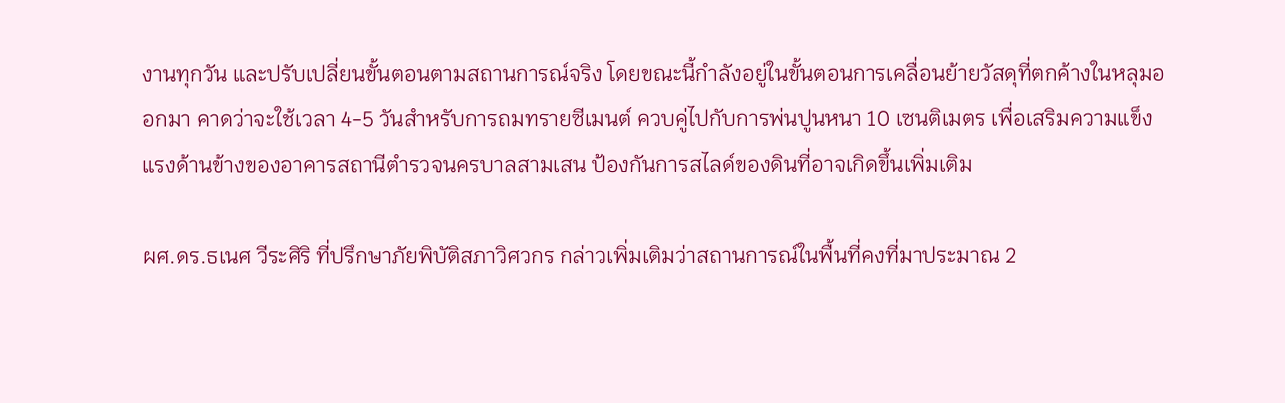งานทุกวัน และปรับเปลี่ยนขั้นตอนตามสถานการณ์จริง โดยขณะนี้กำลังอยู่ในขั้นตอนการเคลื่อนย้ายวัสดุที่ตกค้างในหลุมออกมา คาดว่าจะใช้เวลา 4-5 วันสำหรับการถมทรายซีเมนต์ ควบคู่ไปกับการพ่นปูนหนา 10 เซนติเมตร เพื่อเสริมความแข็งแรงด้านข้างของอาคารสถานีตำรวจนครบาลสามเสน ป้องกันการสไลด์ของดินที่อาจเกิดขึ้นเพิ่มเติม

ผศ.ดร.ธเนศ วีระศิริ ที่ปรึกษาภัยพิบัติสภาวิศวกร กล่าวเพิ่มเติมว่าสถานการณ์ในพื้นที่คงที่มาประมาณ 2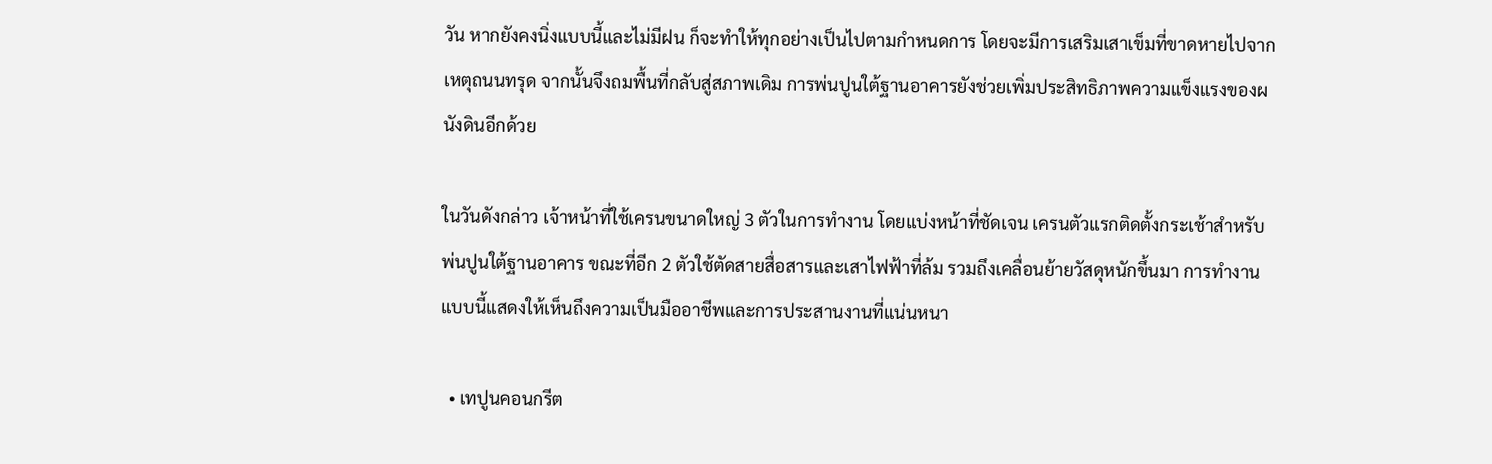วัน หากยังคงนิ่งแบบนี้และไม่มีฝน ก็จะทำให้ทุกอย่างเป็นไปตามกำหนดการ โดยจะมีการเสริมเสาเข็มที่ขาดหายไปจากเหตุถนนทรุด จากนั้นจึงถมพื้นที่กลับสู่สภาพเดิม การพ่นปูนใต้ฐานอาคารยังช่วยเพิ่มประสิทธิภาพความแข็งแรงของผนังดินอีกด้วย

ในวันดังกล่าว เจ้าหน้าที่ใช้เครนขนาดใหญ่ 3 ตัวในการทำงาน โดยแบ่งหน้าที่ชัดเจน เครนตัวแรกติดตั้งกระเช้าสำหรับพ่นปูนใต้ฐานอาคาร ขณะที่อีก 2 ตัวใช้ตัดสายสื่อสารและเสาไฟฟ้าที่ล้ม รวมถึงเคลื่อนย้ายวัสดุหนักขึ้นมา การทำงานแบบนี้แสดงให้เห็นถึงความเป็นมืออาชีพและการประสานงานที่แน่นหนา

  • เทปูนคอนกรีต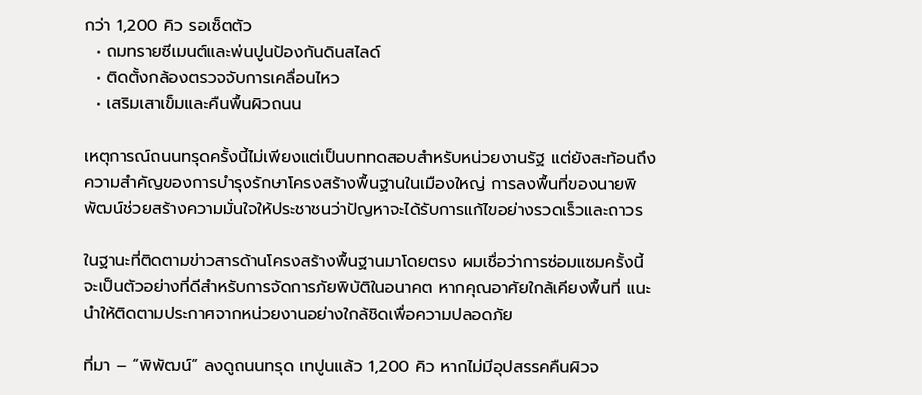กว่า 1,200 คิว รอเซ็ตตัว
  • ถมทรายซีเมนต์และพ่นปูนป้องกันดินสไลด์
  • ติดตั้งกล้องตรวจจับการเคลื่อนไหว
  • เสริมเสาเข็มและคืนพื้นผิวถนน

เหตุการณ์ถนนทรุดครั้งนี้ไม่เพียงแต่เป็นบททดสอบสำหรับหน่วยงานรัฐ แต่ยังสะท้อนถึงความสำคัญของการบำรุงรักษาโครงสร้างพื้นฐานในเมืองใหญ่ การลงพื้นที่ของนายพิพัฒน์ช่วยสร้างความมั่นใจให้ประชาชนว่าปัญหาจะได้รับการแก้ไขอย่างรวดเร็วและถาวร

ในฐานะที่ติดตามข่าวสารด้านโครงสร้างพื้นฐานมาโดยตรง ผมเชื่อว่าการซ่อมแซมครั้งนี้จะเป็นตัวอย่างที่ดีสำหรับการจัดการภัยพิบัติในอนาคต หากคุณอาศัยใกล้เคียงพื้นที่ แนะนำให้ติดตามประกาศจากหน่วยงานอย่างใกล้ชิดเพื่อความปลอดภัย

ที่มา – “พิพัฒน์” ลงดูถนนทรุด เทปูนแล้ว 1,200 คิว หากไม่มีอุปสรรคคืนผิวจ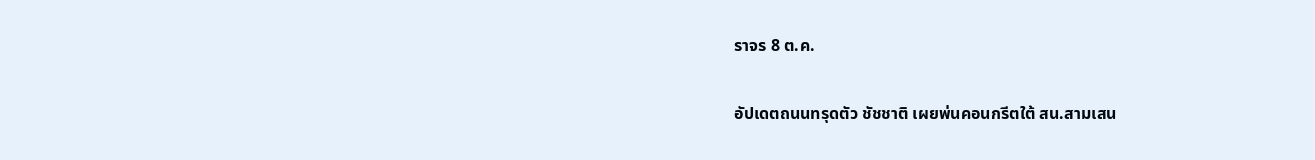ราจร 8 ต.ค.

อัปเดตถนนทรุดตัว ชัชชาติ เผยพ่นคอนกรีตใต้ สน.สามเสน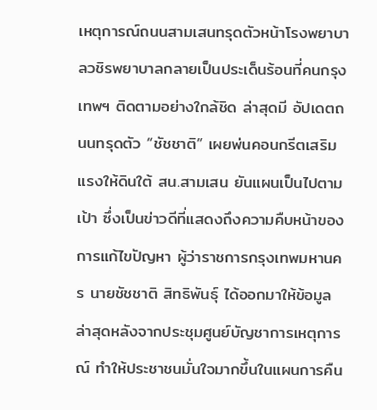เหตุการณ์ถนนสามเสนทรุดตัวหน้าโรงพยาบาลวชิรพยาบาลกลายเป็นประเด็นร้อนที่คนกรุงเทพฯ ติดตามอย่างใกล้ชิด ล่าสุดมี อัปเดตถนนทรุดตัว “ชัชชาติ” เผยพ่นคอนกรีตเสริมแรงให้ดินใต้ สน.สามเสน ยันแผนเป็นไปตามเป้า ซึ่งเป็นข่าวดีที่แสดงถึงความคืบหน้าของการแก้ไขปัญหา ผู้ว่าราชการกรุงเทพมหานคร นายชัชชาติ สิทธิพันธุ์ ได้ออกมาให้ข้อมูลล่าสุดหลังจากประชุมศูนย์บัญชาการเหตุการณ์ ทำให้ประชาชนมั่นใจมากขึ้นในแผนการคืน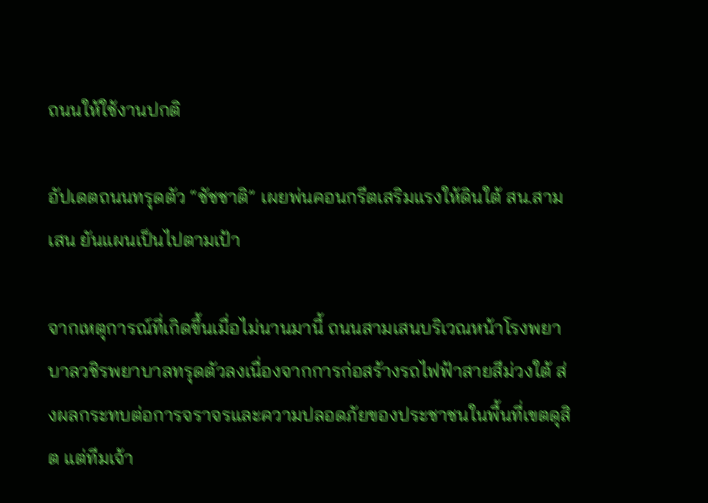ถนนให้ใช้งานปกติ

อัปเดตถนนทรุดตัว “ชัชชาติ” เผยพ่นคอนกรีตเสริมแรงให้ดินใต้ สน.สามเสน ยันแผนเป็นไปตามเป้า

จากเหตุการณ์ที่เกิดขึ้นเมื่อไม่นานมานี้ ถนนสามเสนบริเวณหน้าโรงพยาบาลวชิรพยาบาลทรุดตัวลงเนื่องจากการก่อสร้างรถไฟฟ้าสายสีม่วงใต้ ส่งผลกระทบต่อการจราจรและความปลอดภัยของประชาชนในพื้นที่เขตดุสิต แต่ทีมเจ้า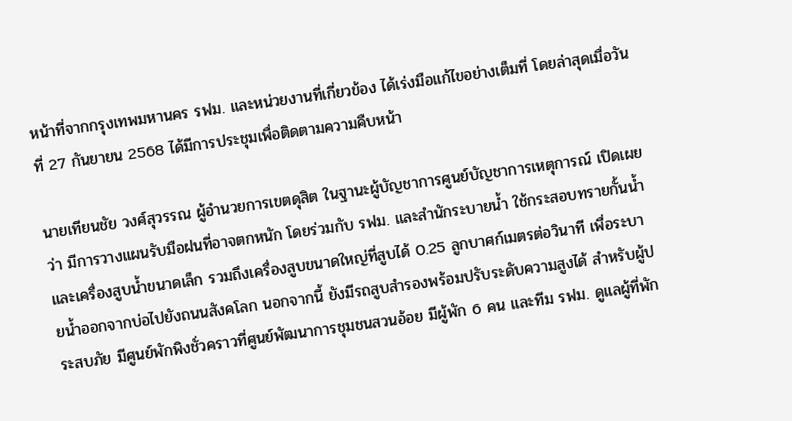หน้าที่จากกรุงเทพมหานคร รฟม. และหน่วยงานที่เกี่ยวข้อง ได้เร่งมือแก้ไขอย่างเต็มที่ โดยล่าสุดเมื่อวันที่ 27 กันยายน 2568 ได้มีการประชุมเพื่อติดตามความคืบหน้า

นายเทียนชัย วงศ์สุวรรณ ผู้อำนวยการเขตดุสิต ในฐานะผู้บัญชาการศูนย์บัญชาการเหตุการณ์ เปิดเผยว่า มีการวางแผนรับมือฝนที่อาจตกหนัก โดยร่วมกับ รฟม. และสำนักระบายน้ำ ใช้กระสอบทรายกั้นน้ำและเครื่องสูบน้ำขนาดเล็ก รวมถึงเครื่องสูบขนาดใหญ่ที่สูบได้ 0.25 ลูกบาศก์เมตรต่อวินาที เพื่อระบายน้ำออกจากบ่อไปยังถนนสังคโลก นอกจากนี้ ยังมีรถสูบสำรองพร้อมปรับระดับความสูงได้ สำหรับผู้ประสบภัย มีศูนย์พักพิงชั่วคราวที่ศูนย์พัฒนาการชุมชนสวนอ้อย มีผู้พัก 6 คน และทีม รฟม. ดูแลผู้ที่พัก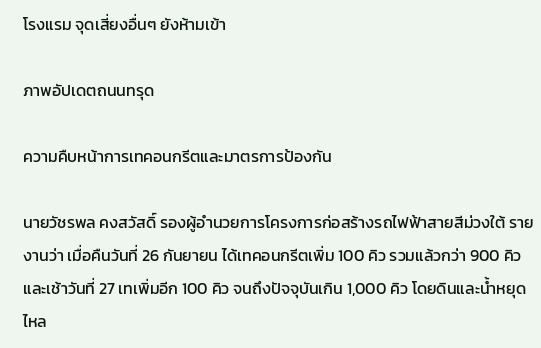โรงแรม จุดเสี่ยงอื่นๆ ยังห้ามเข้า

ภาพอัปเดตถนนทรุด

ความคืบหน้าการเทคอนกรีตและมาตรการป้องกัน

นายวัชรพล คงสวัสดิ์ รองผู้อำนวยการโครงการก่อสร้างรถไฟฟ้าสายสีม่วงใต้ รายงานว่า เมื่อคืนวันที่ 26 กันยายน ได้เทคอนกรีตเพิ่ม 100 คิว รวมแล้วกว่า 900 คิว และเช้าวันที่ 27 เทเพิ่มอีก 100 คิว จนถึงปัจจุบันเกิน 1,000 คิว โดยดินและน้ำหยุดไหล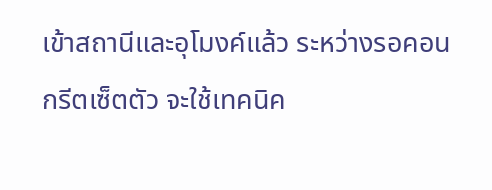เข้าสถานีและอุโมงค์แล้ว ระหว่างรอคอนกรีตเซ็ตตัว จะใช้เทคนิค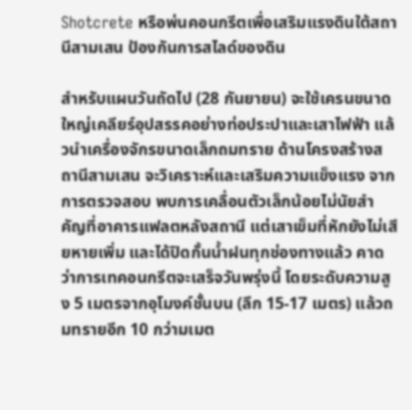Shotcrete หรือพ่นคอนกรีตเพื่อเสริมแรงดินใต้สถานีสามเสน ป้องกันการสไลด์ของดิน

สำหรับแผนวันถัดไป (28 กันยายน) จะใช้เครนขนาดใหญ่เคลียร์อุปสรรคอย่างท่อประปาและเสาไฟฟ้า แล้วนำเครื่องจักรขนาดเล็กถมทราย ด้านโครงสร้างสถานีสามเสน จะวิเคราะห์และเสริมความแข็งแรง จากการตรวจสอบ พบการเคลื่อนตัวเล็กน้อยไม่นัยสำคัญที่อาคารแฟลตหลังสถานี แต่เสาเข็มที่หักยังไม่เสียหายเพิ่ม และได้ปิดกั้นน้ำฝนทุกช่องทางแล้ว คาดว่าการเทคอนกรีตจะเสร็จวันพรุ่งนี้ โดยระดับความสูง 5 เมตรจากอุโมงค์ชั้นบน (ลึก 15-17 เมตร) แล้วถมทรายอีก 10 กว่ามเมต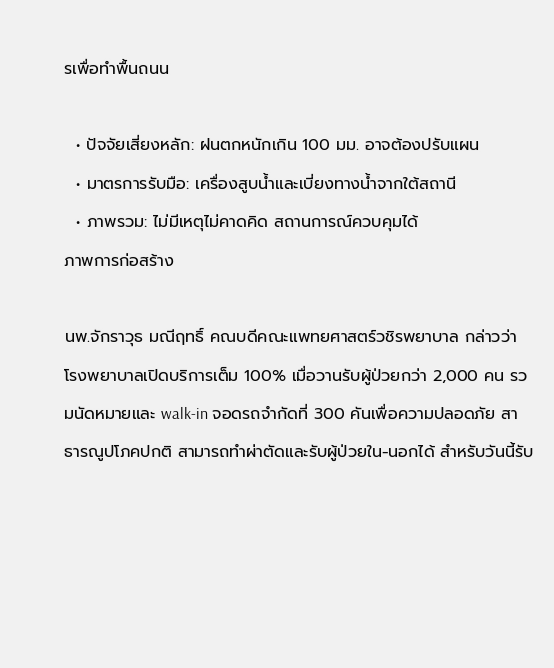รเพื่อทำพื้นถนน

  • ปัจจัยเสี่ยงหลัก: ฝนตกหนักเกิน 100 มม. อาจต้องปรับแผน
  • มาตรการรับมือ: เครื่องสูบน้ำและเบี่ยงทางน้ำจากใต้สถานี
  • ภาพรวม: ไม่มีเหตุไม่คาดคิด สถานการณ์ควบคุมได้
ภาพการก่อสร้าง

นพ.จักราวุธ มณีฤทธิ์ คณบดีคณะแพทยศาสตร์วชิรพยาบาล กล่าวว่า โรงพยาบาลเปิดบริการเต็ม 100% เมื่อวานรับผู้ป่วยกว่า 2,000 คน รวมนัดหมายและ walk-in จอดรถจำกัดที่ 300 คันเพื่อความปลอดภัย สาธารณูปโภคปกติ สามารถทำผ่าตัดและรับผู้ป่วยใน-นอกได้ สำหรับวันนี้รับ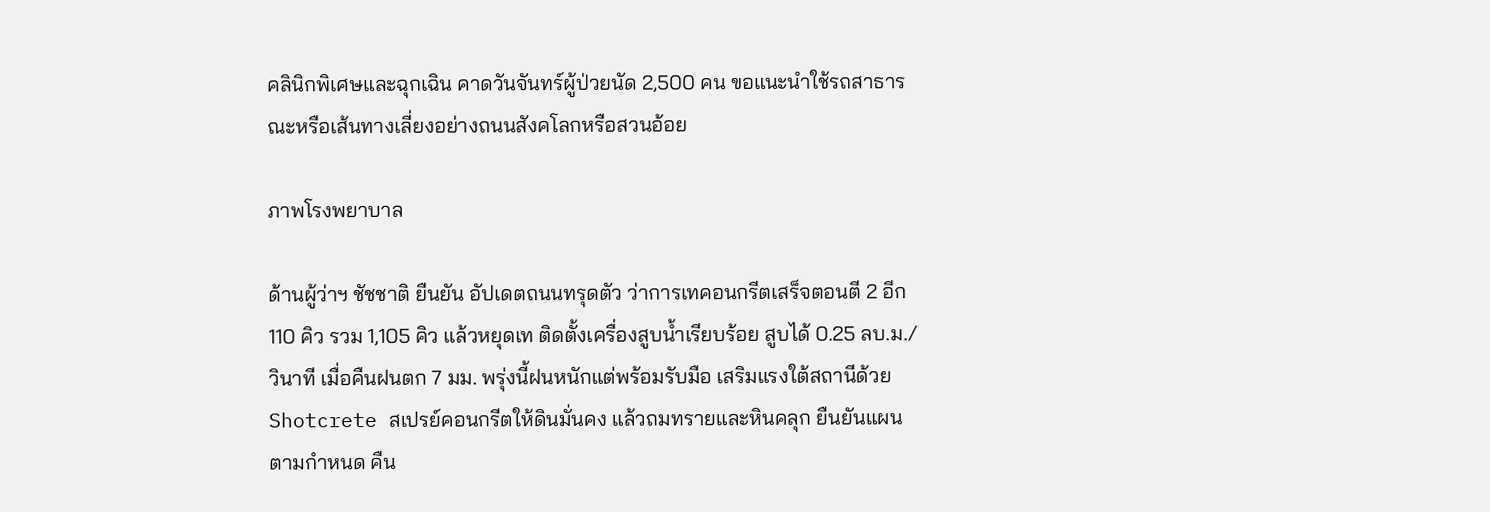คลินิกพิเศษและฉุกเฉิน คาดวันจันทร์ผู้ป่วยนัด 2,500 คน ขอแนะนำใช้รถสาธารณะหรือเส้นทางเลี่ยงอย่างถนนสังคโลกหรือสวนอ้อย

ภาพโรงพยาบาล

ด้านผู้ว่าฯ ชัชชาติ ยืนยัน อัปเดตถนนทรุดตัว ว่าการเทคอนกรีตเสร็จตอนตี 2 อีก 110 คิว รวม 1,105 คิว แล้วหยุดเท ติดตั้งเครื่องสูบน้ำเรียบร้อย สูบได้ 0.25 ลบ.ม./วินาที เมื่อคืนฝนตก 7 มม. พรุ่งนี้ฝนหนักแต่พร้อมรับมือ เสริมแรงใต้สถานีด้วย Shotcrete สเปรย์คอนกรีตให้ดินมั่นคง แล้วถมทรายและหินคลุก ยืนยันแผนตามกำหนด คืน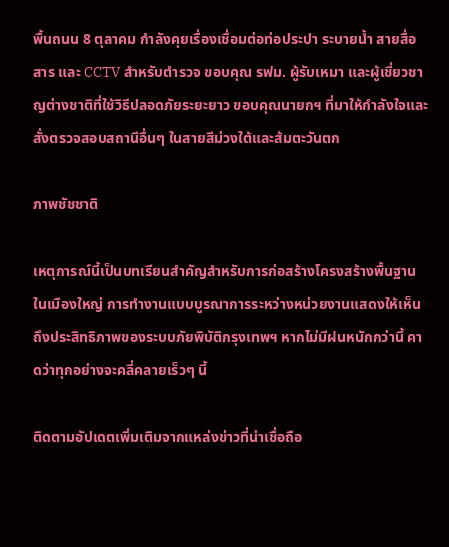พื้นถนน 8 ตุลาคม กำลังคุยเรื่องเชื่อมต่อท่อประปา ระบายน้ำ สายสื่อสาร และ CCTV สำหรับตำรวจ ขอบคุณ รฟม. ผู้รับเหมา และผู้เชี่ยวชาญต่างชาติที่ใช้วิธีปลอดภัยระยะยาว ขอบคุณนายกฯ ที่มาให้กำลังใจและสั่งตรวจสอบสถานีอื่นๆ ในสายสีม่วงใต้และส้มตะวันตก

ภาพชัชชาติ

เหตุการณ์นี้เป็นบทเรียนสำคัญสำหรับการก่อสร้างโครงสร้างพื้นฐานในเมืองใหญ่ การทำงานแบบบูรณาการระหว่างหน่วยงานแสดงให้เห็นถึงประสิทธิภาพของระบบภัยพิบัติกรุงเทพฯ หากไม่มีฝนหนักกว่านี้ คาดว่าทุกอย่างจะคลี่คลายเร็วๆ นี้

ติดตามอัปเดตเพิ่มเติมจากแหล่งข่าวที่น่าเชื่อถือ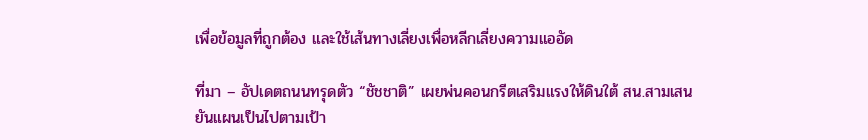เพื่อข้อมูลที่ถูกต้อง และใช้เส้นทางเลี่ยงเพื่อหลีกเลี่ยงความแออัด

ที่มา – อัปเดตถนนทรุดตัว “ชัชชาติ” เผยพ่นคอนกรีตเสริมแรงให้ดินใต้ สน.สามเสน ยันแผนเป็นไปตามเป้า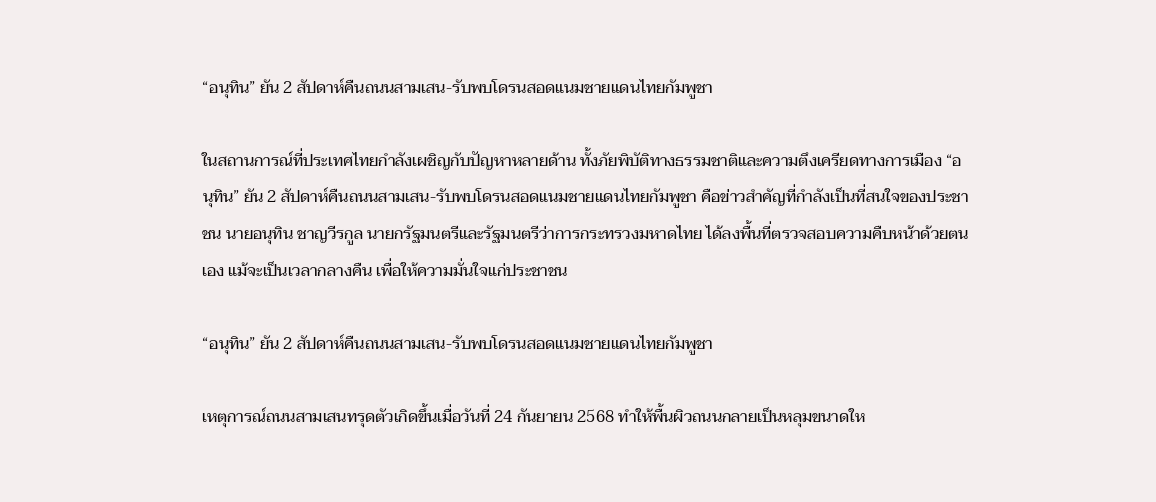“อนุทิน” ยัน 2 สัปดาห์คืนถนนสามเสน-รับพบโดรนสอดแนมชายแดนไทยกัมพูชา

ในสถานการณ์ที่ประเทศไทยกำลังเผชิญกับปัญหาหลายด้าน ทั้งภัยพิบัติทางธรรมชาติและความตึงเครียดทางการเมือง “อนุทิน” ยัน 2 สัปดาห์คืนถนนสามเสน-รับพบโดรนสอดแนมชายแดนไทยกัมพูชา คือข่าวสำคัญที่กำลังเป็นที่สนใจของประชาชน นายอนุทิน ชาญวีรกูล นายกรัฐมนตรีและรัฐมนตรีว่าการกระทรวงมหาดไทย ได้ลงพื้นที่ตรวจสอบความคืบหน้าด้วยตนเอง แม้จะเป็นเวลากลางคืน เพื่อให้ความมั่นใจแก่ประชาชน

“อนุทิน” ยัน 2 สัปดาห์คืนถนนสามเสน-รับพบโดรนสอดแนมชายแดนไทยกัมพูชา

เหตุการณ์ถนนสามเสนทรุดตัวเกิดขึ้นเมื่อวันที่ 24 กันยายน 2568 ทำให้พื้นผิวถนนกลายเป็นหลุมขนาดให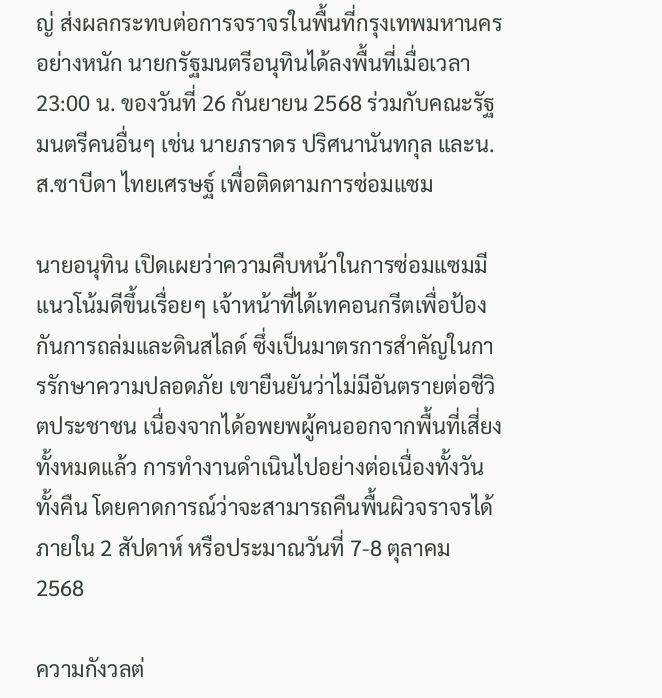ญ่ ส่งผลกระทบต่อการจราจรในพื้นที่กรุงเทพมหานครอย่างหนัก นายกรัฐมนตรีอนุทินได้ลงพื้นที่เมื่อเวลา 23:00 น. ของวันที่ 26 กันยายน 2568 ร่วมกับคณะรัฐมนตรีคนอื่นๆ เช่น นายภราดร ปริศนานันทกุล และน.ส.ซาบีดา ไทยเศรษฐ์ เพื่อติดตามการซ่อมแซม

นายอนุทิน เปิดเผยว่าความคืบหน้าในการซ่อมแซมมีแนวโน้มดีขึ้นเรื่อยๆ เจ้าหน้าที่ได้เทคอนกรีตเพื่อป้องกันการถล่มและดินสไลด์ ซึ่งเป็นมาตรการสำคัญในการรักษาความปลอดภัย เขายืนยันว่าไม่มีอันตรายต่อชีวิตประชาชน เนื่องจากได้อพยพผู้คนออกจากพื้นที่เสี่ยงทั้งหมดแล้ว การทำงานดำเนินไปอย่างต่อเนื่องทั้งวันทั้งคืน โดยคาดการณ์ว่าจะสามารถคืนพื้นผิวจราจรได้ภายใน 2 สัปดาห์ หรือประมาณวันที่ 7-8 ตุลาคม 2568

ความกังวลต่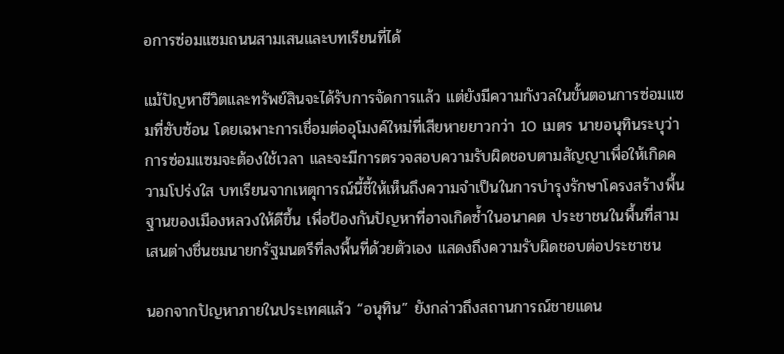อการซ่อมแซมถนนสามเสนและบทเรียนที่ได้

แม้ปัญหาชีวิตและทรัพย์สินจะได้รับการจัดการแล้ว แต่ยังมีความกังวลในขั้นตอนการซ่อมแซมที่ซับซ้อน โดยเฉพาะการเชื่อมต่ออุโมงค์ใหม่ที่เสียหายยาวกว่า 10 เมตร นายอนุทินระบุว่าการซ่อมแซมจะต้องใช้เวลา และจะมีการตรวจสอบความรับผิดชอบตามสัญญาเพื่อให้เกิดความโปร่งใส บทเรียนจากเหตุการณ์นี้ชี้ให้เห็นถึงความจำเป็นในการบำรุงรักษาโครงสร้างพื้นฐานของเมืองหลวงให้ดีขึ้น เพื่อป้องกันปัญหาที่อาจเกิดซ้ำในอนาคต ประชาชนในพื้นที่สามเสนต่างชื่นชมนายกรัฐมนตรีที่ลงพื้นที่ด้วยตัวเอง แสดงถึงความรับผิดชอบต่อประชาชน

นอกจากปัญหาภายในประเทศแล้ว “อนุทิน” ยังกล่าวถึงสถานการณ์ชายแดน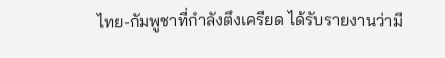ไทย-กัมพูชาที่กำลังตึงเครียด ได้รับรายงานว่ามี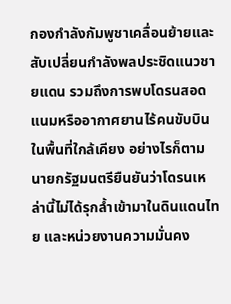กองกำลังกัมพูชาเคลื่อนย้ายและสับเปลี่ยนกำลังพลประชิดแนวชายแดน รวมถึงการพบโดรนสอดแนมหรืออากาศยานไร้คนขับบินในพื้นที่ใกล้เคียง อย่างไรก็ตาม นายกรัฐมนตรียืนยันว่าโดรนเหล่านี้ไม่ได้รุกล้ำเข้ามาในดินแดนไทย และหน่วยงานความมั่นคง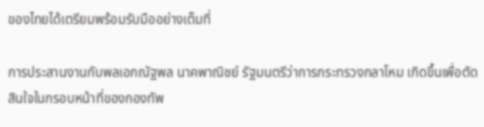ของไทยได้เตรียมพร้อมรับมืออย่างเต็มที่

การประสานงานกับพลเอกณัฐพล นาคพาณิชย์ รัฐมนตรีว่าการกระทรวงกลาโหม เกิดขึ้นเพื่อตัดสินใจในกรอบหน้าที่ของกองทัพ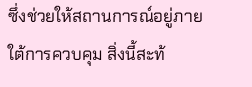ซึ่งช่วยให้สถานการณ์อยู่ภายใต้การควบคุม สิ่งนี้สะท้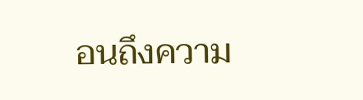อนถึงความ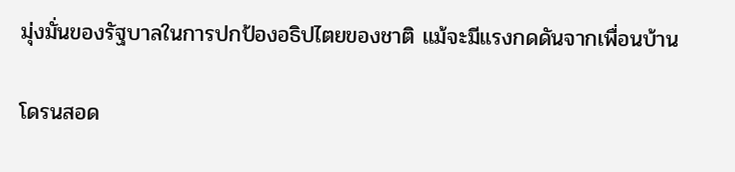มุ่งมั่นของรัฐบาลในการปกป้องอธิปไตยของชาติ แม้จะมีแรงกดดันจากเพื่อนบ้าน

โดรนสอด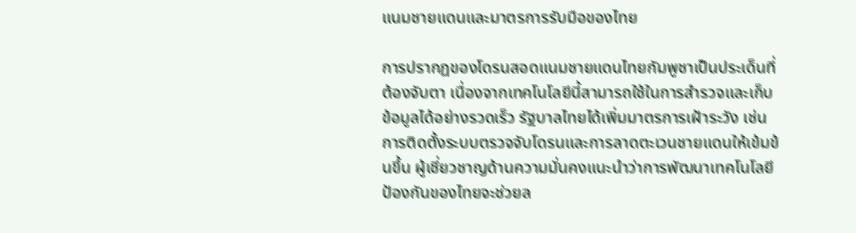แนมชายแดนและมาตรการรับมือของไทย

การปรากฏของโดรนสอดแนมชายแดนไทยกัมพูชาเป็นประเด็นที่ต้องจับตา เนื่องจากเทคโนโลยีนี้สามารถใช้ในการสำรวจและเก็บข้อมูลได้อย่างรวดเร็ว รัฐบาลไทยได้เพิ่มมาตรการเฝ้าระวัง เช่น การติดตั้งระบบตรวจจับโดรนและการลาดตะเวนชายแดนให้เข้มข้นขึ้น ผู้เชี่ยวชาญด้านความมั่นคงแนะนำว่าการพัฒนาเทคโนโลยีป้องกันของไทยจะช่วยล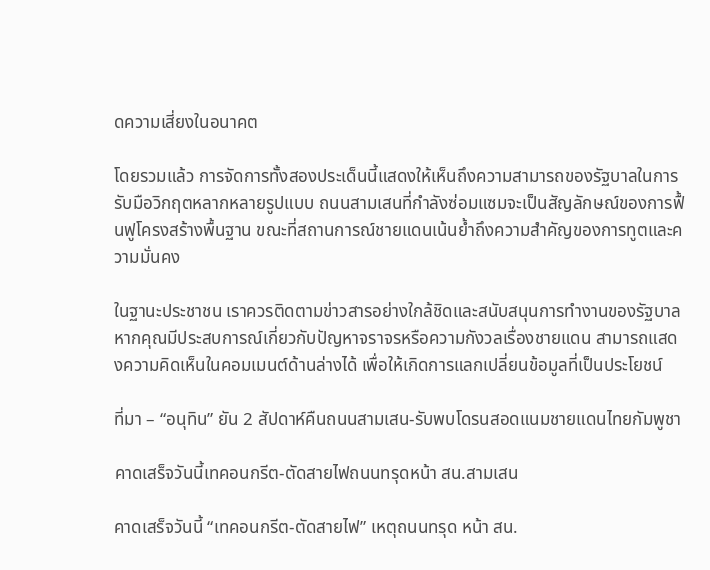ดความเสี่ยงในอนาคต

โดยรวมแล้ว การจัดการทั้งสองประเด็นนี้แสดงให้เห็นถึงความสามารถของรัฐบาลในการรับมือวิกฤตหลากหลายรูปแบบ ถนนสามเสนที่กำลังซ่อมแซมจะเป็นสัญลักษณ์ของการฟื้นฟูโครงสร้างพื้นฐาน ขณะที่สถานการณ์ชายแดนเน้นย้ำถึงความสำคัญของการทูตและความมั่นคง

ในฐานะประชาชน เราควรติดตามข่าวสารอย่างใกล้ชิดและสนับสนุนการทำงานของรัฐบาล หากคุณมีประสบการณ์เกี่ยวกับปัญหาจราจรหรือความกังวลเรื่องชายแดน สามารถแสดงความคิดเห็นในคอมเมนต์ด้านล่างได้ เพื่อให้เกิดการแลกเปลี่ยนข้อมูลที่เป็นประโยชน์

ที่มา – “อนุทิน” ยัน 2 สัปดาห์คืนถนนสามเสน-รับพบโดรนสอดแนมชายแดนไทยกัมพูชา

คาดเสร็จวันนี้เทคอนกรีต-ตัดสายไฟถนนทรุดหน้า สน.สามเสน

คาดเสร็จวันนี้ “เทคอนกรีต-ตัดสายไฟ” เหตุถนนทรุด หน้า สน.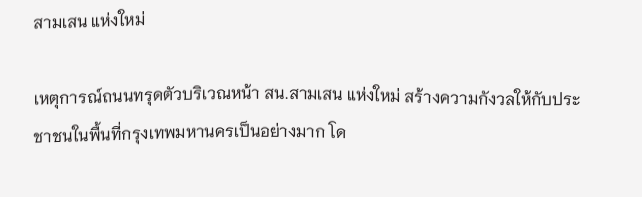สามเสน แห่งใหม่

เหตุการณ์ถนนทรุดตัวบริเวณหน้า สน.สามเสน แห่งใหม่ สร้างความกังวลให้กับประชาชนในพื้นที่กรุงเทพมหานครเป็นอย่างมาก โด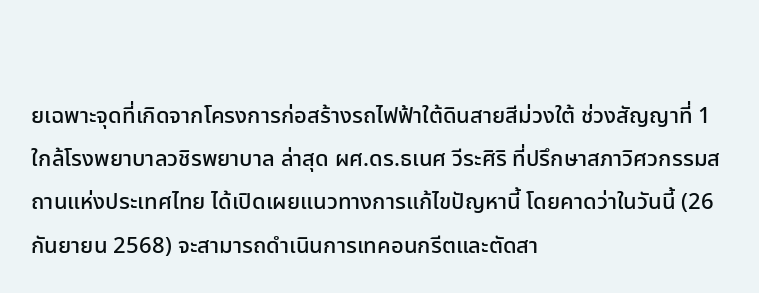ยเฉพาะจุดที่เกิดจากโครงการก่อสร้างรถไฟฟ้าใต้ดินสายสีม่วงใต้ ช่วงสัญญาที่ 1 ใกล้โรงพยาบาลวชิรพยาบาล ล่าสุด ผศ.ดร.ธเนศ วีระศิริ ที่ปรึกษาสภาวิศวกรรมสถานแห่งประเทศไทย ได้เปิดเผยแนวทางการแก้ไขปัญหานี้ โดยคาดว่าในวันนี้ (26 กันยายน 2568) จะสามารถดำเนินการเทคอนกรีตและตัดสา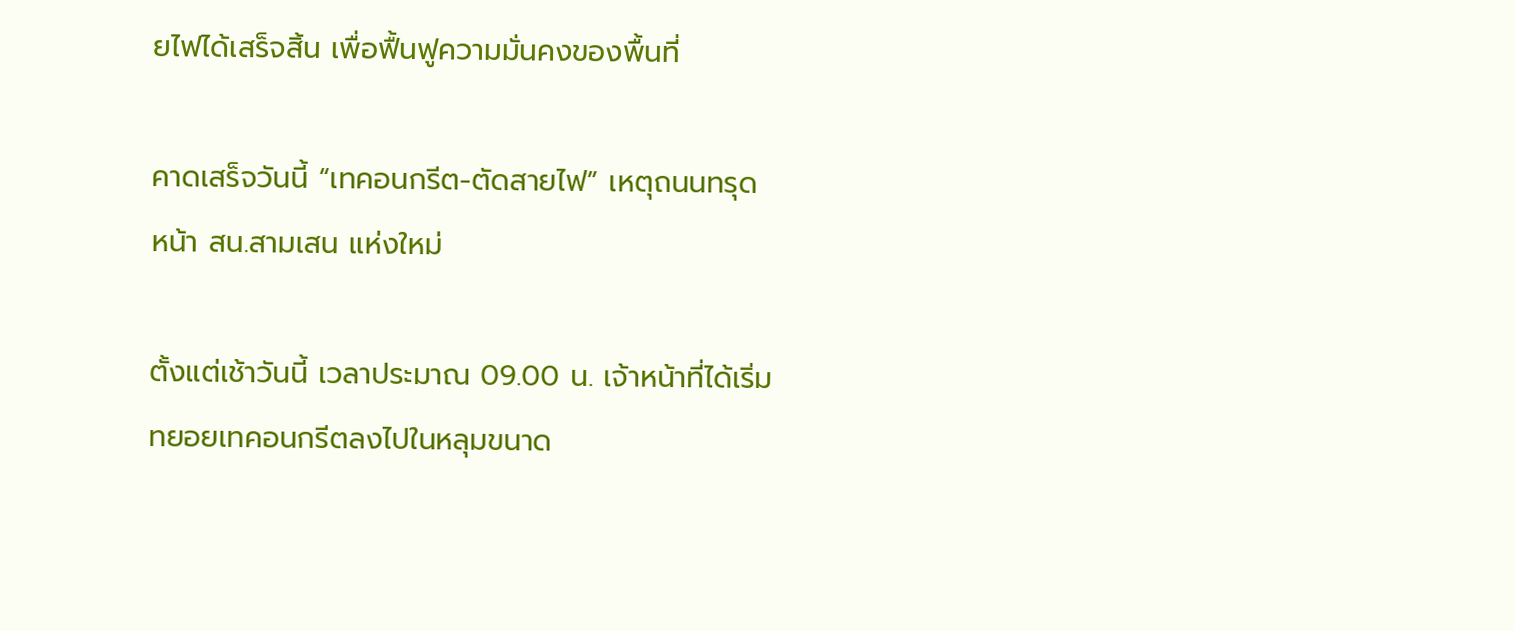ยไฟได้เสร็จสิ้น เพื่อฟื้นฟูความมั่นคงของพื้นที่

คาดเสร็จวันนี้ “เทคอนกรีต-ตัดสายไฟ” เหตุถนนทรุด หน้า สน.สามเสน แห่งใหม่

ตั้งแต่เช้าวันนี้ เวลาประมาณ 09.00 น. เจ้าหน้าที่ได้เริ่มทยอยเทคอนกรีตลงไปในหลุมขนาด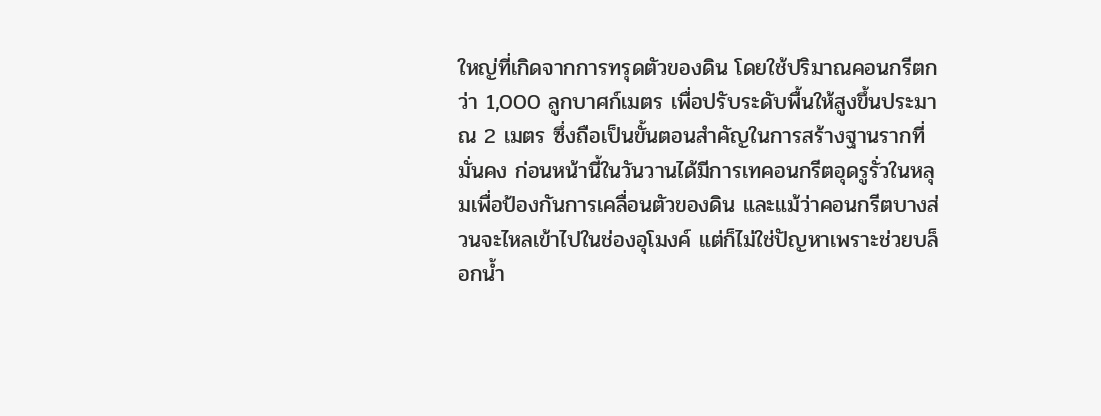ใหญ่ที่เกิดจากการทรุดตัวของดิน โดยใช้ปริมาณคอนกรีตกว่า 1,000 ลูกบาศก์เมตร เพื่อปรับระดับพื้นให้สูงขึ้นประมาณ 2 เมตร ซึ่งถือเป็นขั้นตอนสำคัญในการสร้างฐานรากที่มั่นคง ก่อนหน้านี้ในวันวานได้มีการเทคอนกรีตอุดรูรั่วในหลุมเพื่อป้องกันการเคลื่อนตัวของดิน และแม้ว่าคอนกรีตบางส่วนจะไหลเข้าไปในช่องอุโมงค์ แต่ก็ไม่ใช่ปัญหาเพราะช่วยบล็อกน้ำ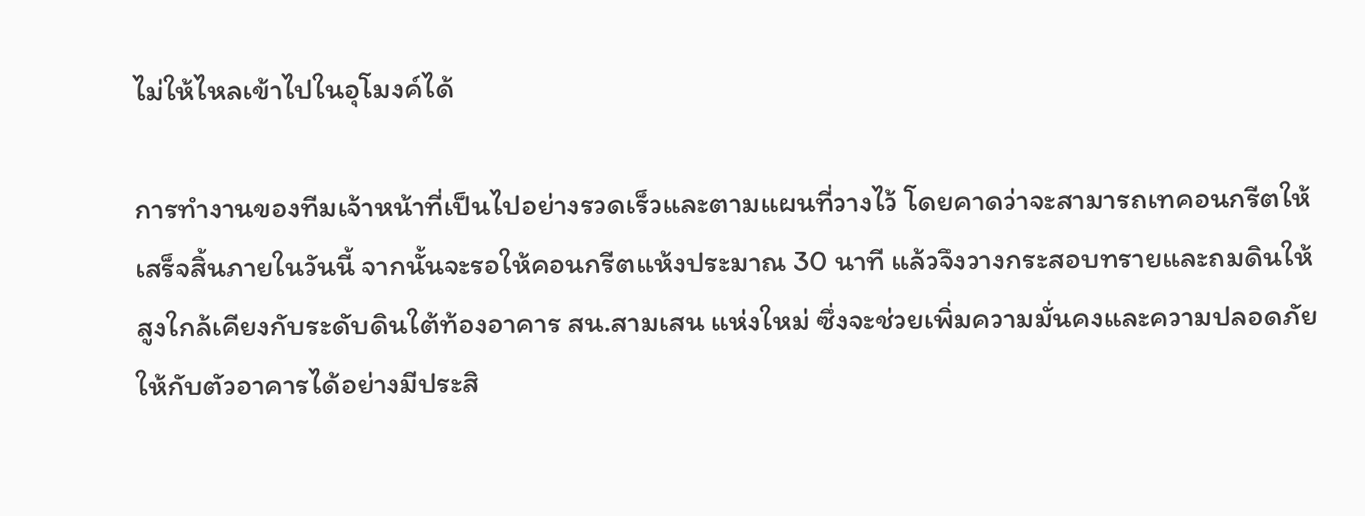ไม่ให้ไหลเข้าไปในอุโมงค์ได้

การทำงานของทีมเจ้าหน้าที่เป็นไปอย่างรวดเร็วและตามแผนที่วางไว้ โดยคาดว่าจะสามารถเทคอนกรีตให้เสร็จสิ้นภายในวันนี้ จากนั้นจะรอให้คอนกรีตแห้งประมาณ 30 นาที แล้วจึงวางกระสอบทรายและถมดินให้สูงใกล้เคียงกับระดับดินใต้ท้องอาคาร สน.สามเสน แห่งใหม่ ซึ่งจะช่วยเพิ่มความมั่นคงและความปลอดภัยให้กับตัวอาคารได้อย่างมีประสิ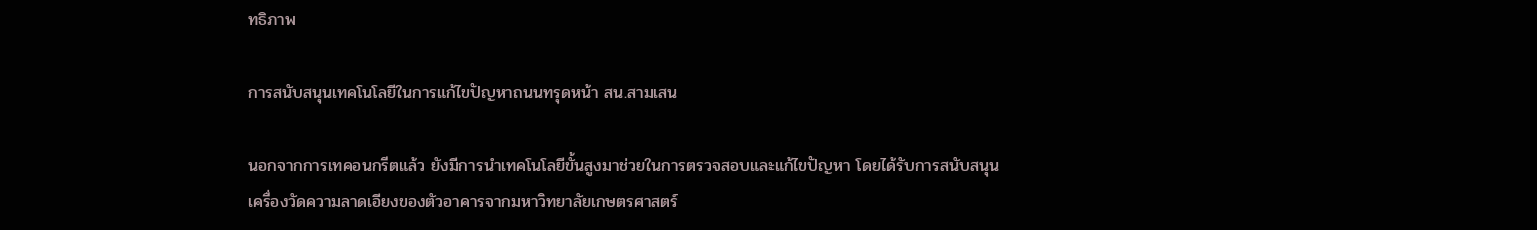ทธิภาพ

การสนับสนุนเทคโนโลยีในการแก้ไขปัญหาถนนทรุดหน้า สน.สามเสน

นอกจากการเทคอนกรีตแล้ว ยังมีการนำเทคโนโลยีขั้นสูงมาช่วยในการตรวจสอบและแก้ไขปัญหา โดยได้รับการสนับสนุนเครื่องวัดความลาดเอียงของตัวอาคารจากมหาวิทยาลัยเกษตรศาสตร์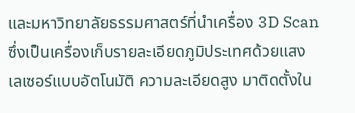และมหาวิทยาลัยธรรมศาสตร์ที่นำเครื่อง 3D Scan ซึ่งเป็นเครื่องเก็บรายละเอียดภูมิประเทศด้วยแสงเลเซอร์แบบอัตโนมัติ ความละเอียดสูง มาติดตั้งใน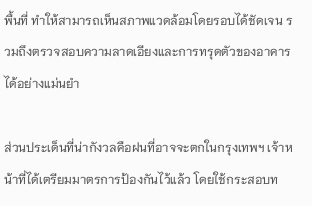พื้นที่ ทำให้สามารถเห็นสภาพแวดล้อมโดยรอบได้ชัดเจน รวมถึงตรวจสอบความลาดเอียงและการทรุดตัวของอาคารได้อย่างแม่นยำ

ส่วนประเด็นที่น่ากังวลคือฝนที่อาจจะตกในกรุงเทพฯ เจ้าหน้าที่ได้เตรียมมาตรการป้องกันไว้แล้ว โดยใช้กระสอบท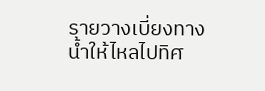รายวางเบี่ยงทางน้ำให้ไหลไปทิศ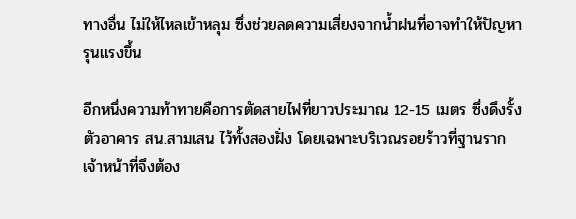ทางอื่น ไม่ให้ไหลเข้าหลุม ซึ่งช่วยลดความเสี่ยงจากน้ำฝนที่อาจทำให้ปัญหารุนแรงขึ้น

อีกหนึ่งความท้าทายคือการตัดสายไฟที่ยาวประมาณ 12-15 เมตร ซึ่งดึงรั้งตัวอาคาร สน.สามเสน ไว้ทั้งสองฝั่ง โดยเฉพาะบริเวณรอยร้าวที่ฐานราก เจ้าหน้าที่จึงต้อง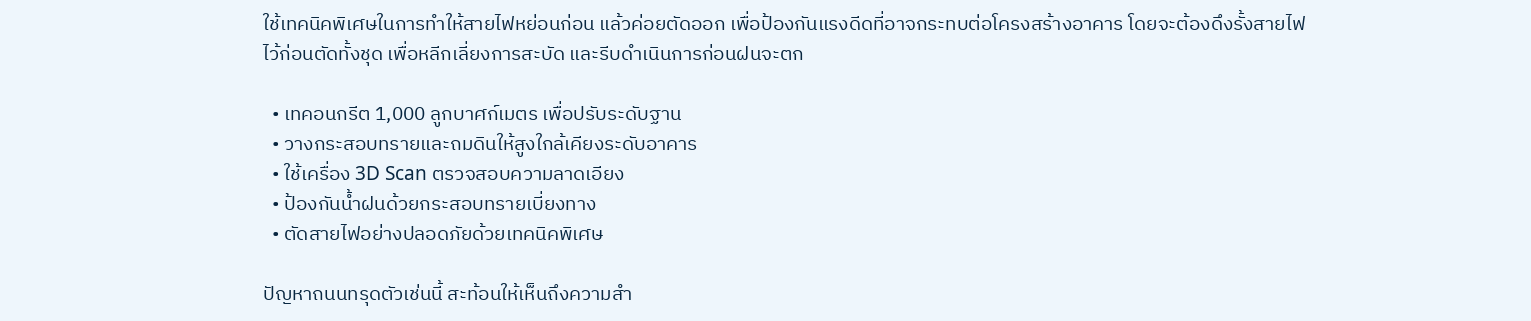ใช้เทคนิคพิเศษในการทำให้สายไฟหย่อนก่อน แล้วค่อยตัดออก เพื่อป้องกันแรงดีดที่อาจกระทบต่อโครงสร้างอาคาร โดยจะต้องดึงรั้งสายไฟไว้ก่อนตัดทั้งชุด เพื่อหลีกเลี่ยงการสะบัด และรีบดำเนินการก่อนฝนจะตก

  • เทคอนกรีต 1,000 ลูกบาศก์เมตร เพื่อปรับระดับฐาน
  • วางกระสอบทรายและถมดินให้สูงใกล้เคียงระดับอาคาร
  • ใช้เครื่อง 3D Scan ตรวจสอบความลาดเอียง
  • ป้องกันน้ำฝนด้วยกระสอบทรายเบี่ยงทาง
  • ตัดสายไฟอย่างปลอดภัยด้วยเทคนิคพิเศษ

ปัญหาถนนทรุดตัวเช่นนี้ สะท้อนให้เห็นถึงความสำ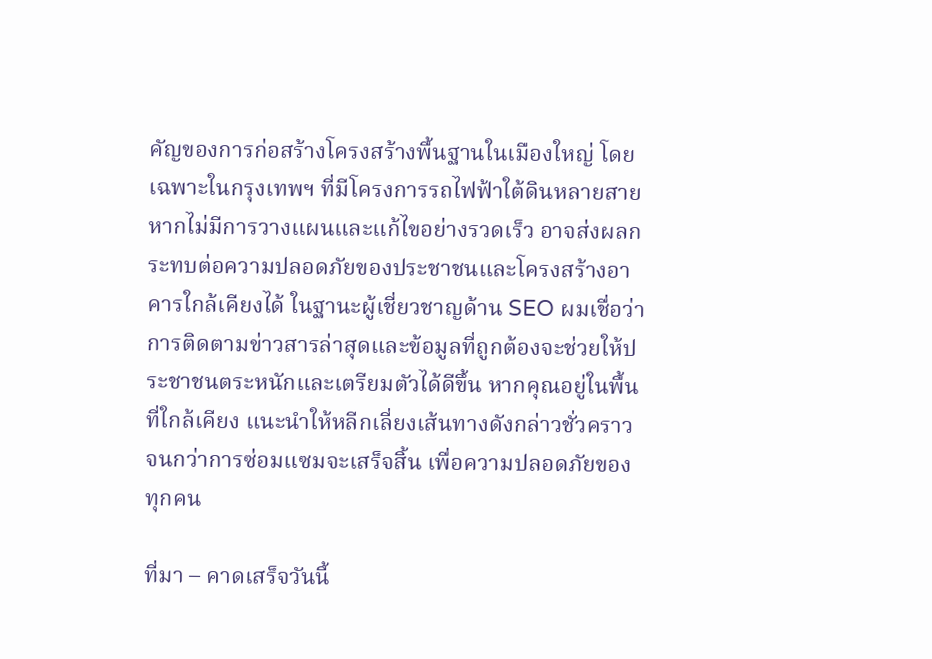คัญของการก่อสร้างโครงสร้างพื้นฐานในเมืองใหญ่ โดยเฉพาะในกรุงเทพฯ ที่มีโครงการรถไฟฟ้าใต้ดินหลายสาย หากไม่มีการวางแผนและแก้ไขอย่างรวดเร็ว อาจส่งผลกระทบต่อความปลอดภัยของประชาชนและโครงสร้างอาคารใกล้เคียงได้ ในฐานะผู้เชี่ยวชาญด้าน SEO ผมเชื่อว่าการติดตามข่าวสารล่าสุดและข้อมูลที่ถูกต้องจะช่วยให้ประชาชนตระหนักและเตรียมตัวได้ดีขึ้น หากคุณอยู่ในพื้นที่ใกล้เคียง แนะนำให้หลีกเลี่ยงเส้นทางดังกล่าวชั่วคราว จนกว่าการซ่อมแซมจะเสร็จสิ้น เพื่อความปลอดภัยของทุกคน

ที่มา – คาดเสร็จวันนี้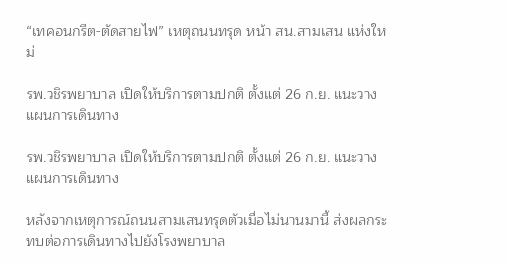“เทคอนกรีต-ตัดสายไฟ” เหตุถนนทรุด หน้า สน.สามเสน แห่งใหม่

รพ.วชิรพยาบาล เปิดให้บริการตามปกติ ตั้งแต่ 26 ก.ย. แนะวางแผนการเดินทาง

รพ.วชิรพยาบาล เปิดให้บริการตามปกติ ตั้งแต่ 26 ก.ย. แนะวางแผนการเดินทาง

หลังจากเหตุการณ์ถนนสามเสนทรุดตัวเมื่อไม่นานมานี้ ส่งผลกระทบต่อการเดินทางไปยังโรงพยาบาล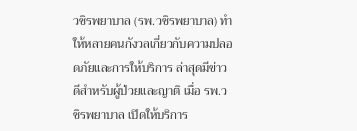วชิรพยาบาล (รพ.วชิรพยาบาล) ทำให้หลายคนกังวลเกี่ยวกับความปลอดภัยและการให้บริการ ล่าสุดมีข่าวดีสำหรับผู้ป่วยและญาติ เมื่อ รพ.วชิรพยาบาล เปิดให้บริการ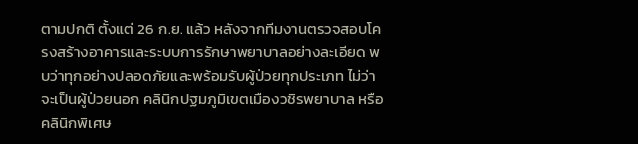ตามปกติ ตั้งแต่ 26 ก.ย. แล้ว หลังจากทีมงานตรวจสอบโครงสร้างอาคารและระบบการรักษาพยาบาลอย่างละเอียด พบว่าทุกอย่างปลอดภัยและพร้อมรับผู้ป่วยทุกประเภท ไม่ว่าจะเป็นผู้ป่วยนอก คลินิกปฐมภูมิเขตเมืองวชิรพยาบาล หรือคลินิกพิเศษ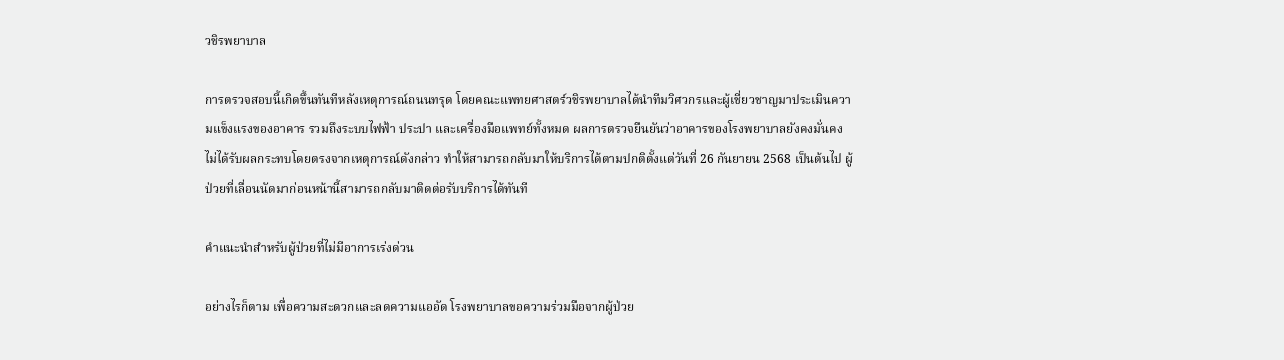วชิรพยาบาล

การตรวจสอบนี้เกิดขึ้นทันทีหลังเหตุการณ์ถนนทรุด โดยคณะแพทยศาสตร์วชิรพยาบาลได้นำทีมวิศวกรและผู้เชี่ยวชาญมาประเมินความแข็งแรงของอาคาร รวมถึงระบบไฟฟ้า ประปา และเครื่องมือแพทย์ทั้งหมด ผลการตรวจยืนยันว่าอาคารของโรงพยาบาลยังคงมั่นคง ไม่ได้รับผลกระทบโดยตรงจากเหตุการณ์ดังกล่าว ทำให้สามารถกลับมาให้บริการได้ตามปกติตั้งแต่วันที่ 26 กันยายน 2568 เป็นต้นไป ผู้ป่วยที่เลื่อนนัดมาก่อนหน้านี้สามารถกลับมาติดต่อรับบริการได้ทันที

คำแนะนำสำหรับผู้ป่วยที่ไม่มีอาการเร่งด่วน

อย่างไรก็ตาม เพื่อความสะดวกและลดความแออัด โรงพยาบาลขอความร่วมมือจากผู้ป่วย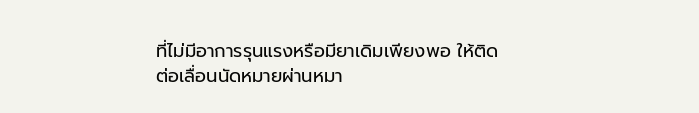ที่ไม่มีอาการรุนแรงหรือมียาเดิมเพียงพอ ให้ติดต่อเลื่อนนัดหมายผ่านหมา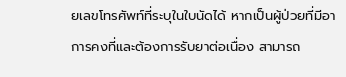ยเลขโทรศัพท์ที่ระบุในใบนัดได้ หากเป็นผู้ป่วยที่มีอาการคงที่และต้องการรับยาต่อเนื่อง สามารถ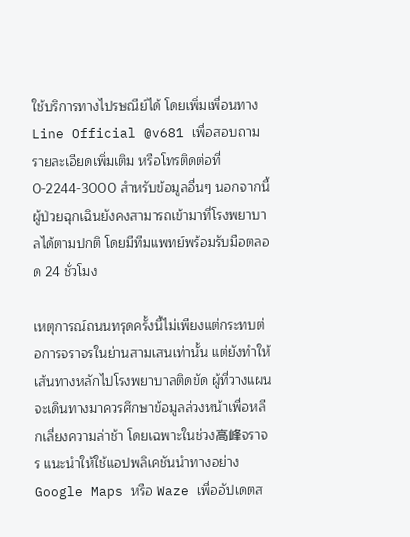ใช้บริการทางไปรษณีย์ได้ โดยเพิ่มเพื่อนทาง Line Official @v681 เพื่อสอบถามรายละเอียดเพิ่มเติม หรือโทรติดต่อที่ 0-2244-3000 สำหรับข้อมูลอื่นๆ นอกจากนี้ ผู้ป่วยฉุกเฉินยังคงสามารถเข้ามาที่โรงพยาบาลได้ตามปกติ โดยมีทีมแพทย์พร้อมรับมือตลอด 24 ชั่วโมง

เหตุการณ์ถนนทรุดครั้งนี้ไม่เพียงแต่กระทบต่อการจราจรในย่านสามเสนเท่านั้น แต่ยังทำให้เส้นทางหลักไปโรงพยาบาลติดขัด ผู้ที่วางแผนจะเดินทางมาควรศึกษาข้อมูลล่วงหน้าเพื่อหลีกเลี่ยงความล่าช้า โดยเฉพาะในช่วง高峰จราจร แนะนำให้ใช้แอปพลิเคชันนำทางอย่าง Google Maps หรือ Waze เพื่ออัปเดตส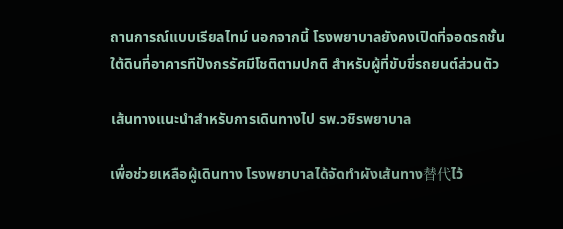ถานการณ์แบบเรียลไทม์ นอกจากนี้ โรงพยาบาลยังคงเปิดที่จอดรถชั้นใต้ดินที่อาคารทีปังกรรัศมีโชติตามปกติ สำหรับผู้ที่ขับขี่รถยนต์ส่วนตัว

เส้นทางแนะนำสำหรับการเดินทางไป รพ.วชิรพยาบาล

เพื่อช่วยเหลือผู้เดินทาง โรงพยาบาลได้จัดทำผังเส้นทาง替代ไว้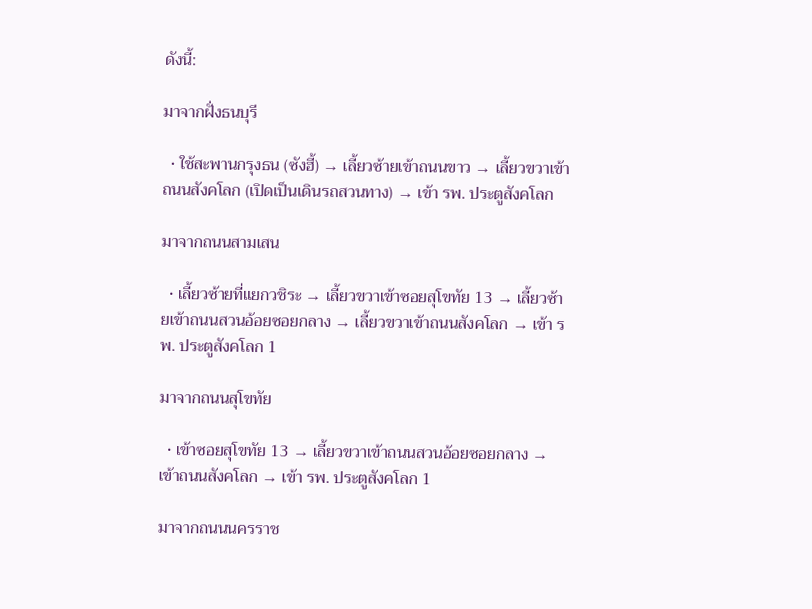ดังนี้:

มาจากฝั่งธนบุรี

  • ใช้สะพานกรุงธน (ซังฮี้) → เลี้ยวซ้ายเข้าถนนขาว → เลี้ยวขวาเข้าถนนสังคโลก (เปิดเป็นเดินรถสวนทาง) → เข้า รพ. ประตูสังคโลก

มาจากถนนสามเสน

  • เลี้ยวซ้ายที่แยกวชิระ → เลี้ยวขวาเข้าซอยสุโขทัย 13 → เลี้ยวซ้ายเข้าถนนสวนอ้อยซอยกลาง → เลี้ยวขวาเข้าถนนสังคโลก → เข้า รพ. ประตูสังคโลก 1

มาจากถนนสุโขทัย

  • เข้าซอยสุโขทัย 13 → เลี้ยวขวาเข้าถนนสวนอ้อยซอยกลาง → เข้าถนนสังคโลก → เข้า รพ. ประตูสังคโลก 1

มาจากถนนนครราช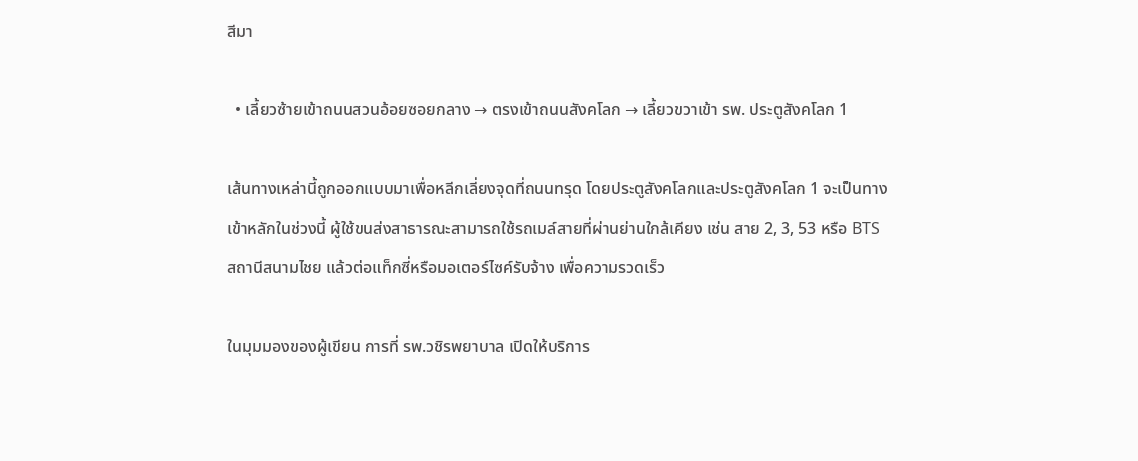สีมา

  • เลี้ยวซ้ายเข้าถนนสวนอ้อยซอยกลาง → ตรงเข้าถนนสังคโลก → เลี้ยวขวาเข้า รพ. ประตูสังคโลก 1

เส้นทางเหล่านี้ถูกออกแบบมาเพื่อหลีกเลี่ยงจุดที่ถนนทรุด โดยประตูสังคโลกและประตูสังคโลก 1 จะเป็นทางเข้าหลักในช่วงนี้ ผู้ใช้ขนส่งสาธารณะสามารถใช้รถเมล์สายที่ผ่านย่านใกล้เคียง เช่น สาย 2, 3, 53 หรือ BTS สถานีสนามไชย แล้วต่อแท็กซี่หรือมอเตอร์ไซค์รับจ้าง เพื่อความรวดเร็ว

ในมุมมองของผู้เขียน การที่ รพ.วชิรพยาบาล เปิดให้บริการ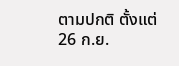ตามปกติ ตั้งแต่ 26 ก.ย.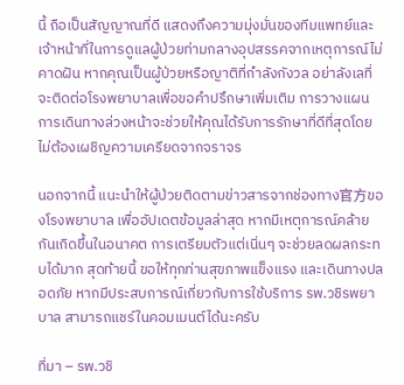นี้ ถือเป็นสัญญาณที่ดี แสดงถึงความมุ่งมั่นของทีมแพทย์และเจ้าหน้าที่ในการดูแลผู้ป่วยท่ามกลางอุปสรรคจากเหตุการณ์ไม่คาดฝัน หากคุณเป็นผู้ป่วยหรือญาติที่กำลังกังวล อย่าลังเลที่จะติดต่อโรงพยาบาลเพื่อขอคำปรึกษาเพิ่มเติม การวางแผนการเดินทางล่วงหน้าจะช่วยให้คุณได้รับการรักษาที่ดีที่สุดโดยไม่ต้องเผชิญความเครียดจากจราจร

นอกจากนี้ แนะนำให้ผู้ป่วยติดตามข่าวสารจากช่องทาง官方ของโรงพยาบาล เพื่ออัปเดตข้อมูลล่าสุด หากมีเหตุการณ์คล้ายกันเกิดขึ้นในอนาคต การเตรียมตัวแต่เนิ่นๆ จะช่วยลดผลกระทบได้มาก สุดท้ายนี้ ขอให้ทุกท่านสุขภาพแข็งแรง และเดินทางปลอดภัย หากมีประสบการณ์เกี่ยวกับการใช้บริการ รพ.วชิรพยาบาล สามารถแชร์ในคอมเมนต์ได้นะครับ

ที่มา – รพ.วชิ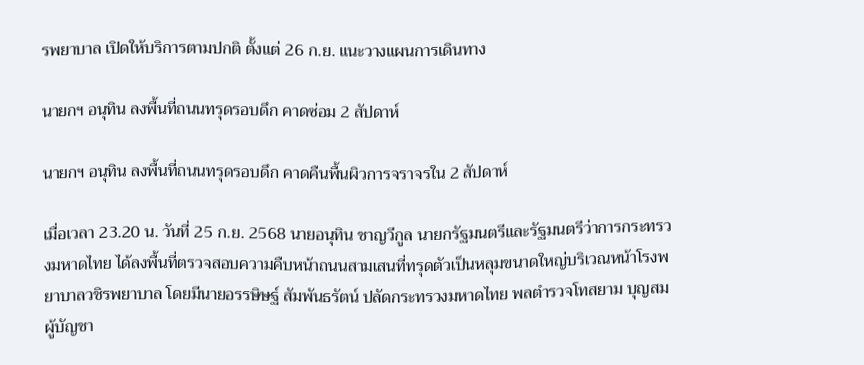รพยาบาล เปิดให้บริการตามปกติ ตั้งแต่ 26 ก.ย. แนะวางแผนการเดินทาง

นายกฯ อนุทิน ลงพื้นที่ถนนทรุดรอบดึก คาดซ่อม 2 สัปดาห์

นายกฯ อนุทิน ลงพื้นที่ถนนทรุดรอบดึก คาดคืนพื้นผิวการจราจรใน 2 สัปดาห์

เมื่อเวลา 23.20 น. วันที่ 25 ก.ย. 2568 นายอนุทิน ชาญวีกูล นายกรัฐมนตรีและรัฐมนตรีว่าการกระทรวงมหาดไทย ได้ลงพื้นที่ตรวจสอบความคืบหน้าถนนสามเสนที่ทรุดตัวเป็นหลุมขนาดใหญ่บริเวณหน้าโรงพยาบาลวชิรพยาบาล โดยมีนายอรรษิษฐ์ สัมพันธรัตน์ ปลัดกระทรวงมหาดไทย พลตำรวจโทสยาม บุญสม ผู้บัญชา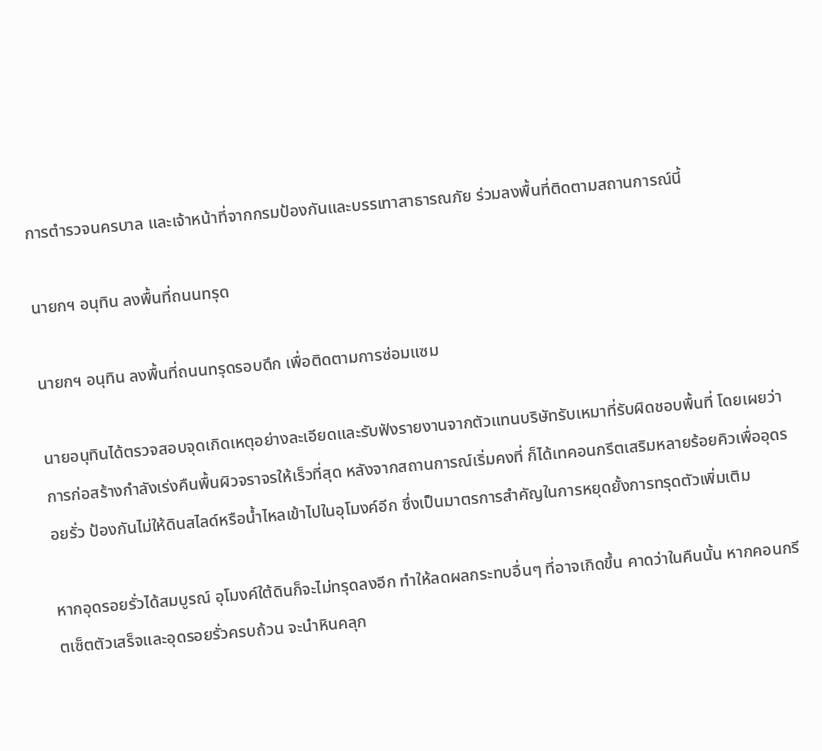การตำรวจนครบาล และเจ้าหน้าที่จากกรมป้องกันและบรรเทาสาธารณภัย ร่วมลงพื้นที่ติดตามสถานการณ์นี้

นายกฯ อนุทิน ลงพื้นที่ถนนทรุด

นายกฯ อนุทิน ลงพื้นที่ถนนทรุดรอบดึก เพื่อติดตามการซ่อมแซม

นายอนุทินได้ตรวจสอบจุดเกิดเหตุอย่างละเอียดและรับฟังรายงานจากตัวแทนบริษัทรับเหมาที่รับผิดชอบพื้นที่ โดยเผยว่าการก่อสร้างกำลังเร่งคืนพื้นผิวจราจรให้เร็วที่สุด หลังจากสถานการณ์เริ่มคงที่ ก็ได้เทคอนกรีตเสริมหลายร้อยคิวเพื่ออุดรอยรั่ว ป้องกันไม่ให้ดินสไลด์หรือน้ำไหลเข้าไปในอุโมงค์อีก ซึ่งเป็นมาตรการสำคัญในการหยุดยั้งการทรุดตัวเพิ่มเติม

หากอุดรอยรั่วได้สมบูรณ์ อุโมงค์ใต้ดินก็จะไม่ทรุดลงอีก ทำให้ลดผลกระทบอื่นๆ ที่อาจเกิดขึ้น คาดว่าในคืนนั้น หากคอนกรีตเซ็ตตัวเสร็จและอุดรอยรั่วครบถ้วน จะนำหินคลุก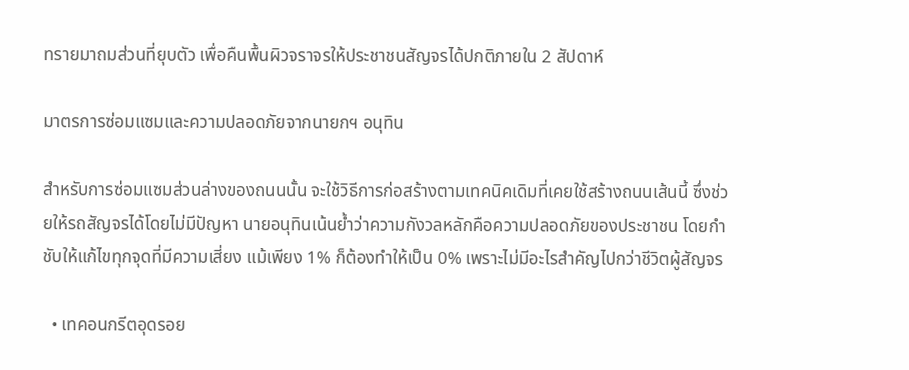ทรายมาถมส่วนที่ยุบตัว เพื่อคืนพื้นผิวจราจรให้ประชาชนสัญจรได้ปกติภายใน 2 สัปดาห์

มาตรการซ่อมแซมและความปลอดภัยจากนายกฯ อนุทิน

สำหรับการซ่อมแซมส่วนล่างของถนนนั้น จะใช้วิธีการก่อสร้างตามเทคนิคเดิมที่เคยใช้สร้างถนนเส้นนี้ ซึ่งช่วยให้รถสัญจรได้โดยไม่มีปัญหา นายอนุทินเน้นย้ำว่าความกังวลหลักคือความปลอดภัยของประชาชน โดยกำชับให้แก้ไขทุกจุดที่มีความเสี่ยง แม้เพียง 1% ก็ต้องทำให้เป็น 0% เพราะไม่มีอะไรสำคัญไปกว่าชีวิตผู้สัญจร

  • เทคอนกรีตอุดรอย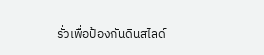รั่วเพื่อป้องกันดินสไลด์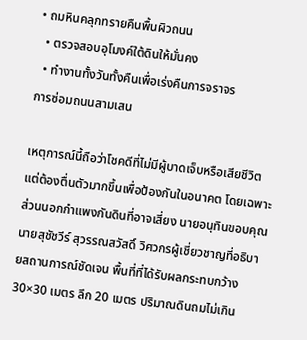• ถมหินคลุกทรายคืนพื้นผิวถนน
  • ตรวจสอบอุโมงค์ใต้ดินให้มั่นคง
  • ทำงานทั้งวันทั้งคืนเพื่อเร่งคืนการจราจร
การซ่อมถนนสามเสน

เหตุการณ์นี้ถือว่าโชคดีที่ไม่มีผู้บาดเจ็บหรือเสียชีวิต แต่ต้องตื่นตัวมากขึ้นเพื่อป้องกันในอนาคต โดยเฉพาะส่วนนอกกำแพงกันดินที่อาจเสี่ยง นายอนุทินขอบคุณนายสุชัชวีร์ สุวรรณสวัสดิ์ วิศวกรผู้เชี่ยวชาญที่อธิบายสถานการณ์ชัดเจน พื้นที่ที่ได้รับผลกระทบกว้าง 30×30 เมตร ลึก 20 เมตร ปริมาณดินถมไม่เกิน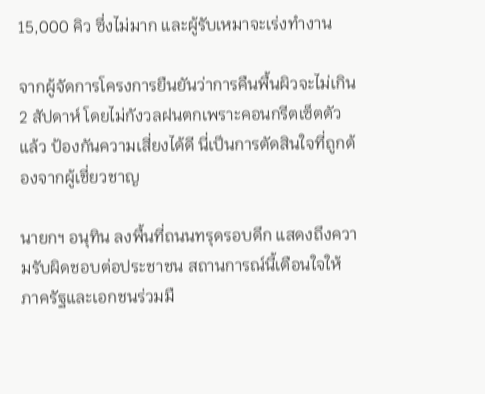15,000 คิว ซึ่งไม่มาก และผู้รับเหมาจะเร่งทำงาน

จากผู้จัดการโครงการยืนยันว่าการคืนพื้นผิวจะไม่เกิน 2 สัปดาห์ โดยไม่กังวลฝนตกเพราะคอนกรีตเซ็ตตัวแล้ว ป้องกันความเสี่ยงได้ดี นี่เป็นการตัดสินใจที่ถูกต้องจากผู้เชี่ยวชาญ

นายกฯ อนุทิน ลงพื้นที่ถนนทรุดรอบดึก แสดงถึงความรับผิดชอบต่อประชาชน สถานการณ์นี้เตือนใจให้ภาครัฐและเอกชนร่วมมื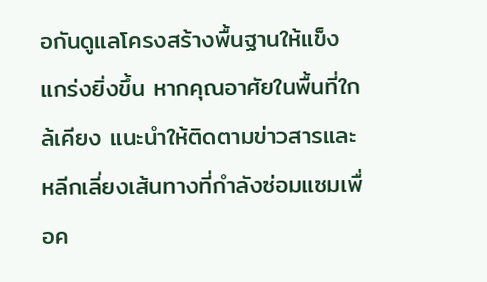อกันดูแลโครงสร้างพื้นฐานให้แข็งแกร่งยิ่งขึ้น หากคุณอาศัยในพื้นที่ใกล้เคียง แนะนำให้ติดตามข่าวสารและหลีกเลี่ยงเส้นทางที่กำลังซ่อมแซมเพื่อค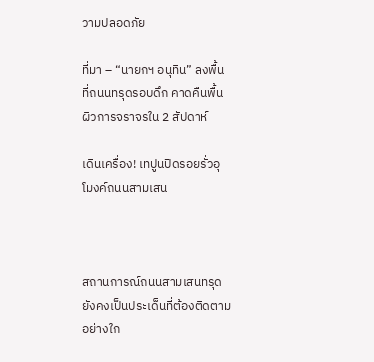วามปลอดภัย

ที่มา – “นายกฯ อนุทิน” ลงพื้นที่ถนนทรุดรอบดึก คาดคืนพื้นผิวการจราจรใน 2 สัปดาห์

เดินเครื่อง! เทปูนปิดรอยรั่วอุโมงค์ถนนสามเสน



สถานการณ์ถนนสามเสนทรุดยังคงเป็นประเด็นที่ต้องติดตามอย่างใก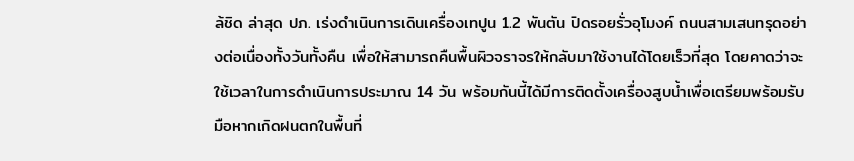ล้ชิด ล่าสุด ปภ. เร่งดำเนินการเดินเครื่องเทปูน 1.2 พันตัน ปิดรอยรั่วอุโมงค์ ถนนสามเสนทรุดอย่างต่อเนื่องทั้งวันทั้งคืน เพื่อให้สามารถคืนพื้นผิวจราจรให้กลับมาใช้งานได้โดยเร็วที่สุด โดยคาดว่าจะใช้เวลาในการดำเนินการประมาณ 14 วัน พร้อมกันนี้ได้มีการติดตั้งเครื่องสูบน้ำเพื่อเตรียมพร้อมรับมือหากเกิดฝนตกในพื้นที่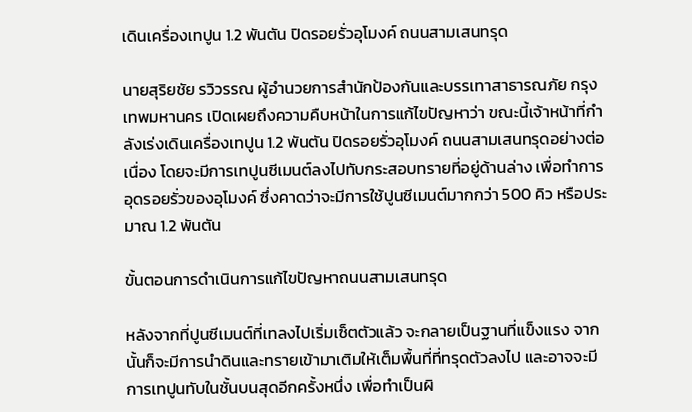เดินเครื่องเทปูน 1.2 พันตัน ปิดรอยรั่วอุโมงค์ ถนนสามเสนทรุด

นายสุริยชัย รวิวรรณ ผู้อำนวยการสำนักป้องกันและบรรเทาสาธารณภัย กรุงเทพมหานคร เปิดเผยถึงความคืบหน้าในการแก้ไขปัญหาว่า ขณะนี้เจ้าหน้าที่กำลังเร่งเดินเครื่องเทปูน 1.2 พันตัน ปิดรอยรั่วอุโมงค์ ถนนสามเสนทรุดอย่างต่อเนื่อง โดยจะมีการเทปูนซีเมนต์ลงไปทับกระสอบทรายที่อยู่ด้านล่าง เพื่อทำการอุดรอยรั่วของอุโมงค์ ซึ่งคาดว่าจะมีการใช้ปูนซีเมนต์มากกว่า 500 คิว หรือประมาณ 1.2 พันตัน

ขั้นตอนการดำเนินการแก้ไขปัญหาถนนสามเสนทรุด

หลังจากที่ปูนซีเมนต์ที่เทลงไปเริ่มเซ็ตตัวแล้ว จะกลายเป็นฐานที่แข็งแรง จากนั้นก็จะมีการนำดินและทรายเข้ามาเติมให้เต็มพื้นที่ที่ทรุดตัวลงไป และอาจจะมีการเทปูนทับในชั้นบนสุดอีกครั้งหนึ่ง เพื่อทำเป็นผิ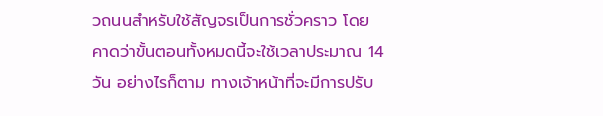วถนนสำหรับใช้สัญจรเป็นการชั่วคราว โดยคาดว่าขั้นตอนทั้งหมดนี้จะใช้เวลาประมาณ 14 วัน อย่างไรก็ตาม ทางเจ้าหน้าที่จะมีการปรับ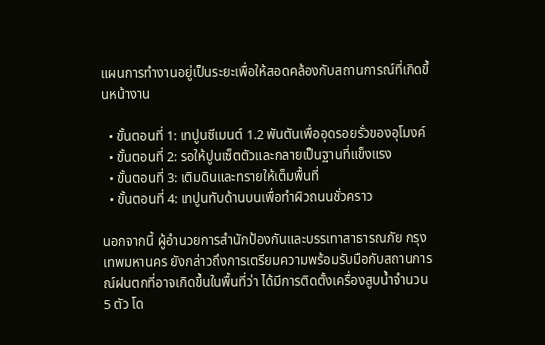แผนการทำงานอยู่เป็นระยะเพื่อให้สอดคล้องกับสถานการณ์ที่เกิดขึ้นหน้างาน

  • ขั้นตอนที่ 1: เทปูนซีเมนต์ 1.2 พันตันเพื่ออุดรอยรั่วของอุโมงค์
  • ขั้นตอนที่ 2: รอให้ปูนเซ็ตตัวและกลายเป็นฐานที่แข็งแรง
  • ขั้นตอนที่ 3: เติมดินและทรายให้เต็มพื้นที่
  • ขั้นตอนที่ 4: เทปูนทับด้านบนเพื่อทำผิวถนนชั่วคราว

นอกจากนี้ ผู้อำนวยการสำนักป้องกันและบรรเทาสาธารณภัย กรุงเทพมหานคร ยังกล่าวถึงการเตรียมความพร้อมรับมือกับสถานการณ์ฝนตกที่อาจเกิดขึ้นในพื้นที่ว่า ได้มีการติดตั้งเครื่องสูบน้ำจำนวน 5 ตัว โด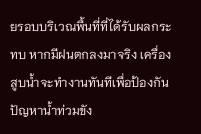ยรอบบริเวณพื้นที่ที่ได้รับผลกระทบ หากมีฝนตกลงมาจริง เครื่องสูบน้ำจะทำงานทันทีเพื่อป้องกันปัญหาน้ำท่วมขัง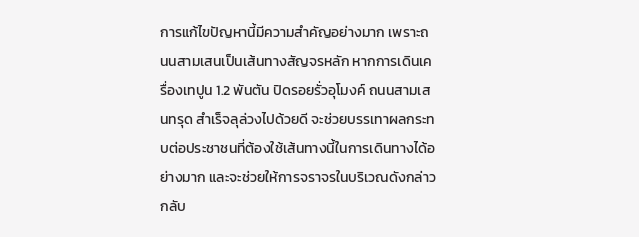การแก้ไขปัญหานี้มีความสำคัญอย่างมาก เพราะถนนสามเสนเป็นเส้นทางสัญจรหลัก หากการเดินเครื่องเทปูน 1.2 พันตัน ปิดรอยรั่วอุโมงค์ ถนนสามเสนทรุด สำเร็จลุล่วงไปด้วยดี จะช่วยบรรเทาผลกระทบต่อประชาชนที่ต้องใช้เส้นทางนี้ในการเดินทางได้อย่างมาก และจะช่วยให้การจราจรในบริเวณดังกล่าวกลับ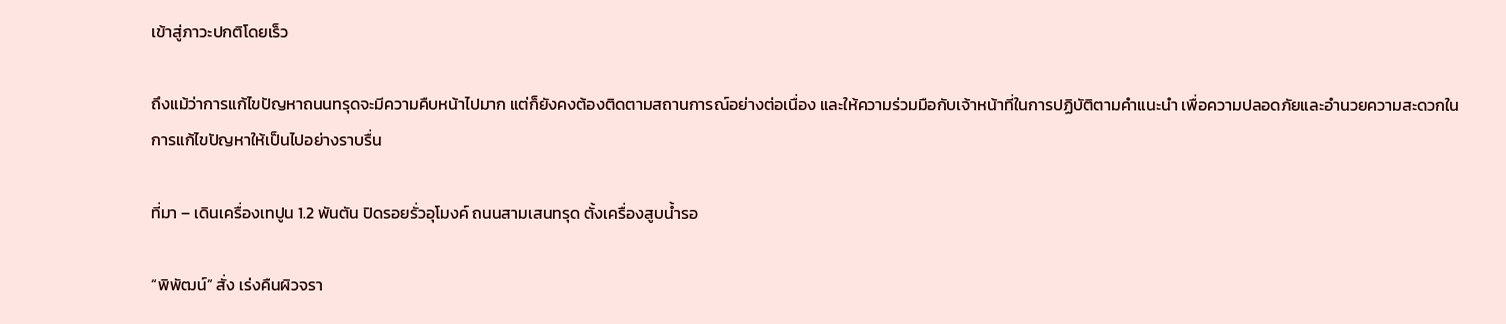เข้าสู่ภาวะปกติโดยเร็ว

ถึงแม้ว่าการแก้ไขปัญหาถนนทรุดจะมีความคืบหน้าไปมาก แต่ก็ยังคงต้องติดตามสถานการณ์อย่างต่อเนื่อง และให้ความร่วมมือกับเจ้าหน้าที่ในการปฏิบัติตามคำแนะนำ เพื่อความปลอดภัยและอำนวยความสะดวกในการแก้ไขปัญหาให้เป็นไปอย่างราบรื่น

ที่มา – เดินเครื่องเทปูน 1.2 พันตัน ปิดรอยรั่วอุโมงค์ ถนนสามเสนทรุด ตั้งเครื่องสูบน้ำรอ

“พิพัฒน์” สั่ง เร่งคืนผิวจรา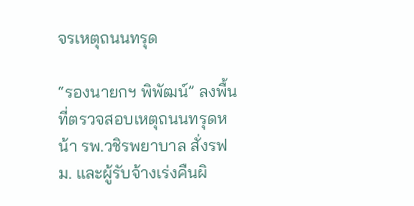จรเหตุถนนทรุด

“รองนายกฯ พิพัฒน์” ลงพื้นที่ตรวจสอบเหตุถนนทรุดหน้า รพ.วชิรพยาบาล สั่งรฟม. และผู้รับจ้างเร่งคืนผิ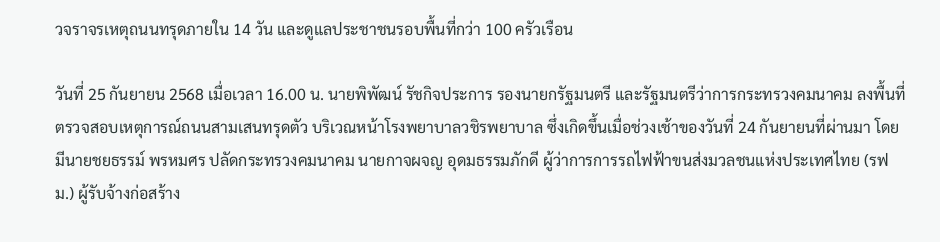วจราจรเหตุถนนทรุดภายใน 14 วัน และดูแลประชาชนรอบพื้นที่กว่า 100 ครัวเรือน

วันที่ 25 กันยายน 2568 เมื่อเวลา 16.00 น. นายพิพัฒน์ รัชกิจประการ รองนายกรัฐมนตรี และรัฐมนตรีว่าการกระทรวงคมนาคม ลงพื้นที่ตรวจสอบเหตุการณ์ถนนสามเสนทรุดตัว บริเวณหน้าโรงพยาบาลวชิรพยาบาล ซึ่งเกิดขึ้นเมื่อช่วงเช้าของวันที่ 24 กันยายนที่ผ่านมา โดยมีนายชยธรรม์ พรหมศร ปลัดกระทรวงคมนาคม นายกาจผจญ อุดมธรรมภักดี ผู้ว่าการการรถไฟฟ้าขนส่งมวลชนแห่งประเทศไทย (รฟม.) ผู้รับจ้างก่อสร้าง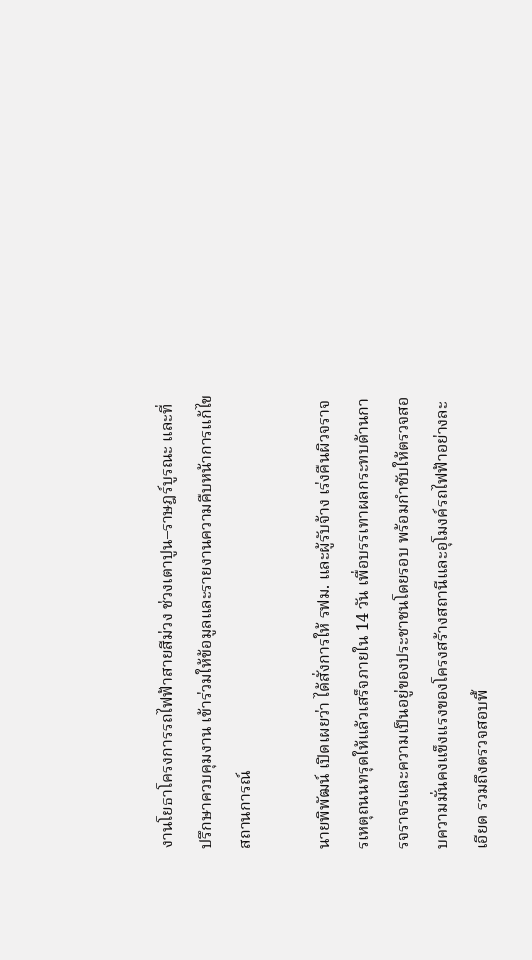งานโยธาโครงการรถไฟฟ้าสายสีม่วง ช่วงเตาปูน–ราษฎร์บูรณะ และที่ปรึกษาควบคุมงาน เข้าร่วมให้ข้อมูลและรายงานความคืบหน้าการแก้ไขสถานการณ์

นายพิพัฒน์ เปิดเผยว่า ได้สั่งการให้ รฟม. และผู้รับจ้าง เร่งคืนผิวจราจรเหตุถนนทรุดให้แล้วเสร็จภายใน 14 วัน เพื่อบรรเทาผลกระทบด้านการจราจรและความเป็นอยู่ของประชาชนโดยรอบ พร้อมกำชับให้ตรวจสอบความมั่นคงแข็งแรงของโครงสร้างสถานีและอุโมงค์รถไฟฟ้าอย่างละเอียด รวมถึงตรวจสอบพื้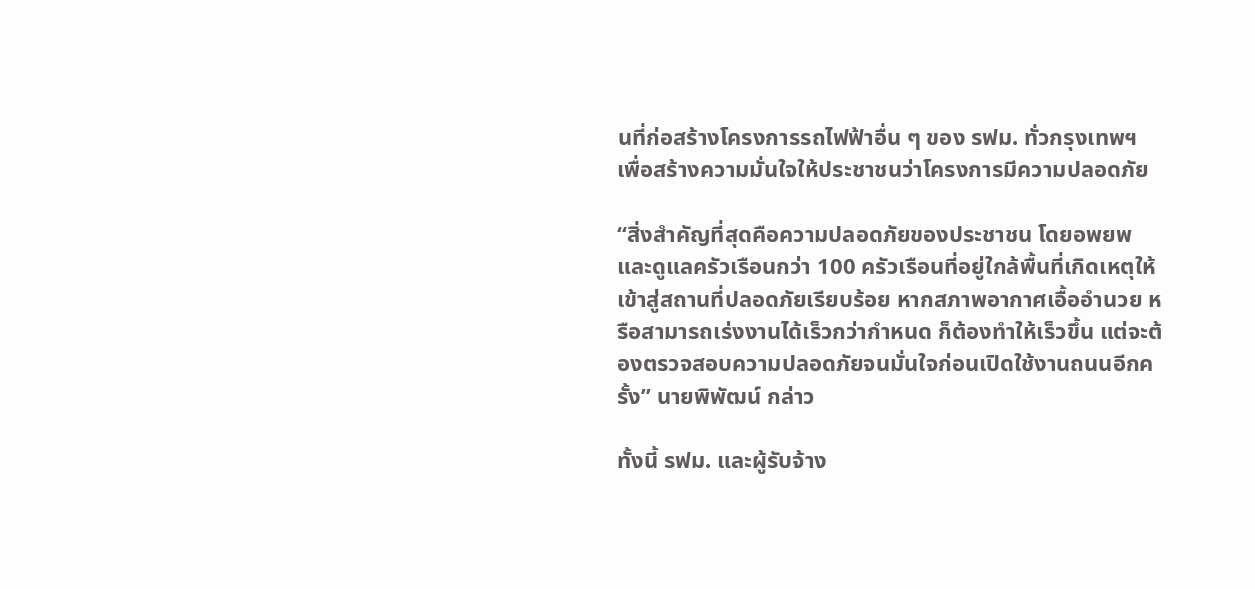นที่ก่อสร้างโครงการรถไฟฟ้าอื่น ๆ ของ รฟม. ทั่วกรุงเทพฯ เพื่อสร้างความมั่นใจให้ประชาชนว่าโครงการมีความปลอดภัย

“สิ่งสำคัญที่สุดคือความปลอดภัยของประชาชน โดยอพยพและดูแลครัวเรือนกว่า 100 ครัวเรือนที่อยู่ใกล้พื้นที่เกิดเหตุให้เข้าสู่สถานที่ปลอดภัยเรียบร้อย หากสภาพอากาศเอื้ออำนวย หรือสามารถเร่งงานได้เร็วกว่ากำหนด ก็ต้องทำให้เร็วขึ้น แต่จะต้องตรวจสอบความปลอดภัยจนมั่นใจก่อนเปิดใช้งานถนนอีกครั้ง” นายพิพัฒน์ กล่าว

ทั้งนี้ รฟม. และผู้รับจ้าง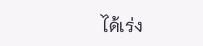ได้เร่ง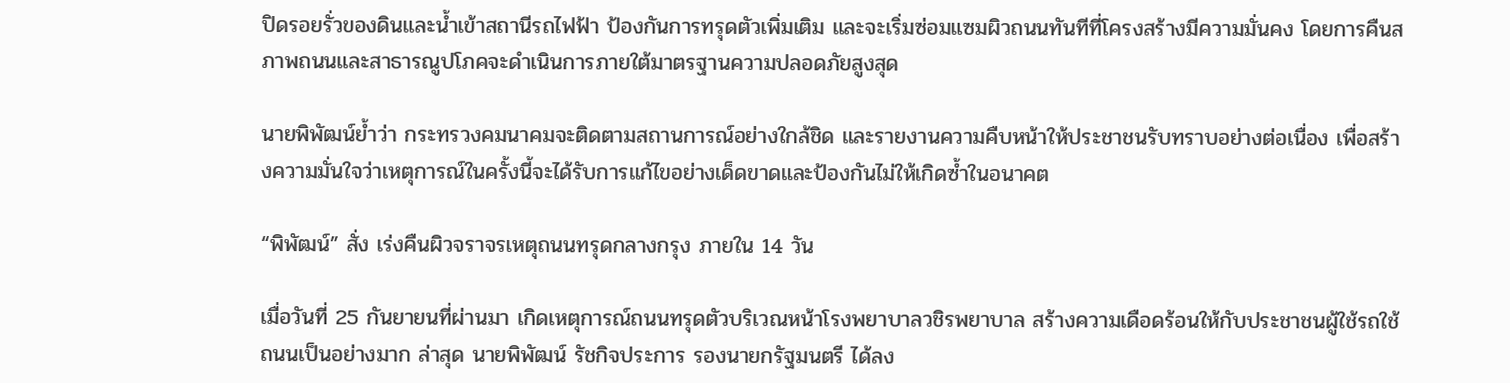ปิดรอยรั่วของดินและน้ำเข้าสถานีรถไฟฟ้า ป้องกันการทรุดตัวเพิ่มเติม และจะเริ่มซ่อมแซมผิวถนนทันทีที่โครงสร้างมีความมั่นคง โดยการคืนสภาพถนนและสาธารณูปโภคจะดำเนินการภายใต้มาตรฐานความปลอดภัยสูงสุด

นายพิพัฒน์ย้ำว่า กระทรวงคมนาคมจะติดตามสถานการณ์อย่างใกล้ชิด และรายงานความคืบหน้าให้ประชาชนรับทราบอย่างต่อเนื่อง เพื่อสร้างความมั่นใจว่าเหตุการณ์ในครั้งนี้จะได้รับการแก้ไขอย่างเด็ดขาดและป้องกันไม่ให้เกิดซ้ำในอนาคต

“พิพัฒน์” สั่ง เร่งคืนผิวจราจรเหตุถนนทรุดกลางกรุง ภายใน 14 วัน

เมื่อวันที่ 25 กันยายนที่ผ่านมา เกิดเหตุการณ์ถนนทรุดตัวบริเวณหน้าโรงพยาบาลวชิรพยาบาล สร้างความเดือดร้อนให้กับประชาชนผู้ใช้รถใช้ถนนเป็นอย่างมาก ล่าสุด นายพิพัฒน์ รัชกิจประการ รองนายกรัฐมนตรี ได้ลง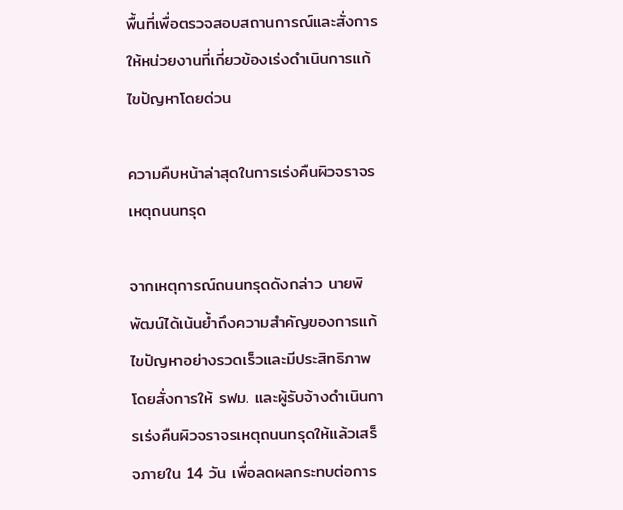พื้นที่เพื่อตรวจสอบสถานการณ์และสั่งการให้หน่วยงานที่เกี่ยวข้องเร่งดำเนินการแก้ไขปัญหาโดยด่วน

ความคืบหน้าล่าสุดในการเร่งคืนผิวจราจรเหตุถนนทรุด

จากเหตุการณ์ถนนทรุดดังกล่าว นายพิพัฒน์ได้เน้นย้ำถึงความสำคัญของการแก้ไขปัญหาอย่างรวดเร็วและมีประสิทธิภาพ โดยสั่งการให้ รฟม. และผู้รับจ้างดำเนินการเร่งคืนผิวจราจรเหตุถนนทรุดให้แล้วเสร็จภายใน 14 วัน เพื่อลดผลกระทบต่อการ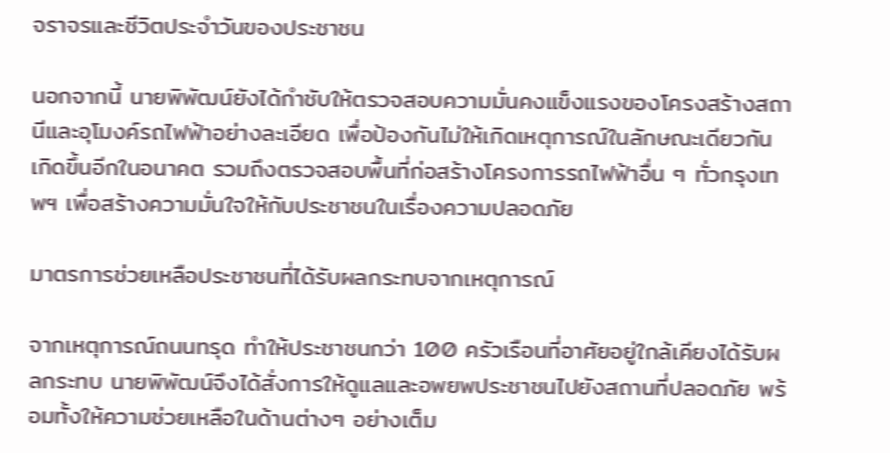จราจรและชีวิตประจำวันของประชาชน

นอกจากนี้ นายพิพัฒน์ยังได้กำชับให้ตรวจสอบความมั่นคงแข็งแรงของโครงสร้างสถานีและอุโมงค์รถไฟฟ้าอย่างละเอียด เพื่อป้องกันไม่ให้เกิดเหตุการณ์ในลักษณะเดียวกันเกิดขึ้นอีกในอนาคต รวมถึงตรวจสอบพื้นที่ก่อสร้างโครงการรถไฟฟ้าอื่น ๆ ทั่วกรุงเทพฯ เพื่อสร้างความมั่นใจให้กับประชาชนในเรื่องความปลอดภัย

มาตรการช่วยเหลือประชาชนที่ได้รับผลกระทบจากเหตุการณ์

จากเหตุการณ์ถนนทรุด ทำให้ประชาชนกว่า 100 ครัวเรือนที่อาศัยอยู่ใกล้เคียงได้รับผลกระทบ นายพิพัฒน์จึงได้สั่งการให้ดูแลและอพยพประชาชนไปยังสถานที่ปลอดภัย พร้อมทั้งให้ความช่วยเหลือในด้านต่างๆ อย่างเต็ม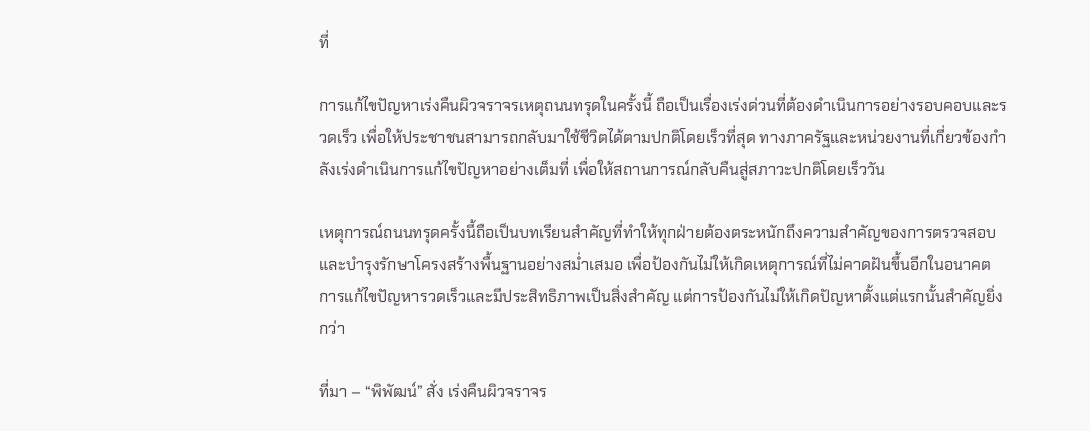ที่

การแก้ไขปัญหาเร่งคืนผิวจราจรเหตุถนนทรุดในครั้งนี้ ถือเป็นเรื่องเร่งด่วนที่ต้องดำเนินการอย่างรอบคอบและรวดเร็ว เพื่อให้ประชาชนสามารถกลับมาใช้ชีวิตได้ตามปกติโดยเร็วที่สุด ทางภาครัฐและหน่วยงานที่เกี่ยวข้องกำลังเร่งดำเนินการแก้ไขปัญหาอย่างเต็มที่ เพื่อให้สถานการณ์กลับคืนสู่สภาวะปกติโดยเร็ววัน

เหตุการณ์ถนนทรุดครั้งนี้ถือเป็นบทเรียนสำคัญที่ทำให้ทุกฝ่ายต้องตระหนักถึงความสำคัญของการตรวจสอบและบำรุงรักษาโครงสร้างพื้นฐานอย่างสม่ำเสมอ เพื่อป้องกันไม่ให้เกิดเหตุการณ์ที่ไม่คาดฝันขึ้นอีกในอนาคต การแก้ไขปัญหารวดเร็วและมีประสิทธิภาพเป็นสิ่งสำคัญ แต่การป้องกันไม่ให้เกิดปัญหาตั้งแต่แรกนั้นสำคัญยิ่งกว่า

ที่มา – “พิพัฒน์” สั่ง เร่งคืนผิวจราจร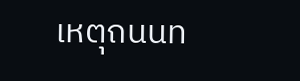เหตุถนนท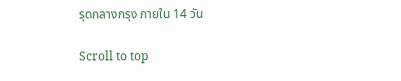รุดกลางกรุง ภายใน 14 วัน

Scroll to top